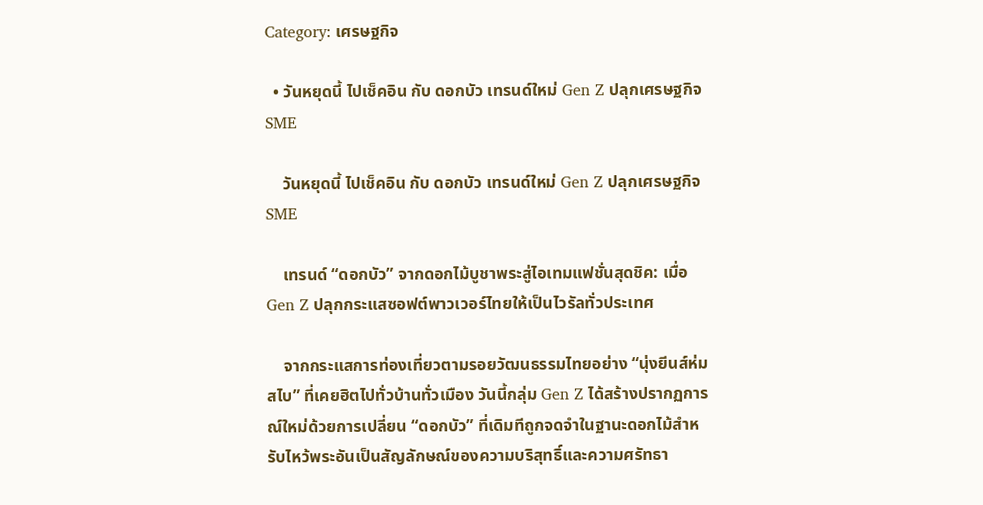Category: เศรษฐกิจ

  • วันหยุดนี้ ไปเช็คอิน กับ ดอกบัว เทรนด์ใหม่ Gen Z ปลุกเศรษฐกิจ SME

    วันหยุดนี้ ไปเช็คอิน กับ ดอกบัว เทรนด์ใหม่ Gen Z ปลุกเศรษฐกิจ SME

    เทรนด์ “ดอกบัว” จากดอกไม้บูชาพระสู่ไอเทมแฟชั่นสุดชิค: เมื่อ Gen Z ปลุกกระแสซอฟต์พาวเวอร์ไทยให้เป็นไวรัลทั่วประเทศ

    จากกระแสการท่องเที่ยวตามรอยวัฒนธรรมไทยอย่าง “นุ่งยีนส์ห่มสไบ” ที่เคยฮิตไปทั่วบ้านทั่วเมือง วันนี้กลุ่ม Gen Z ได้สร้างปรากฏการณ์ใหม่ด้วยการเปลี่ยน “ดอกบัว” ที่เดิมทีถูกจดจำในฐานะดอกไม้สำหรับไหว้พระอันเป็นสัญลักษณ์ของความบริสุทธิ์และความศรัทธา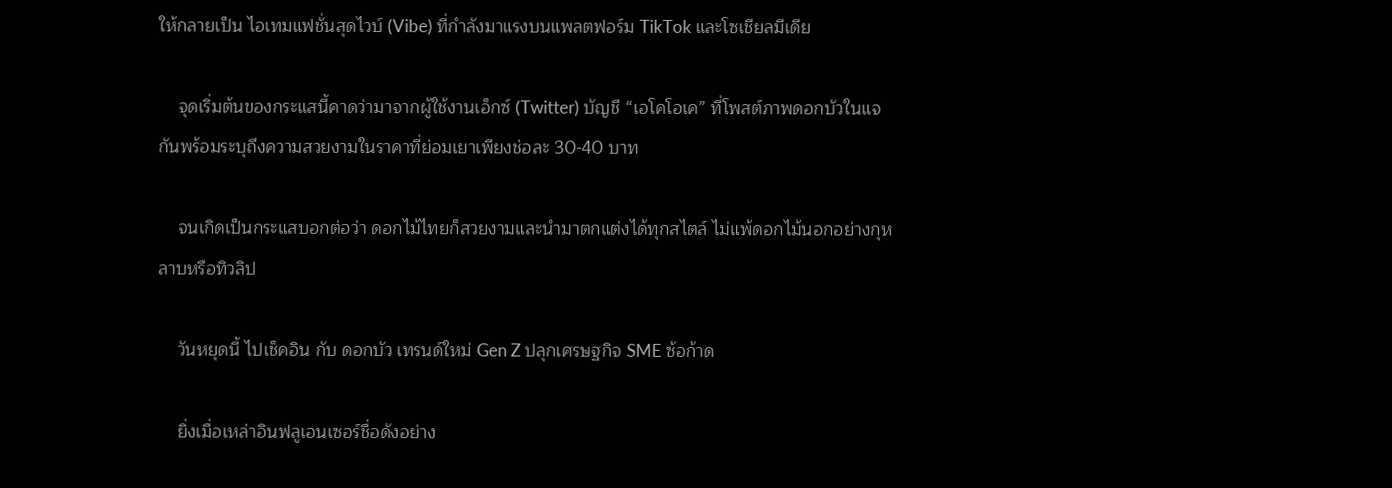ให้กลายเป็น ไอเทมแฟชั่นสุดไวบ์ (Vibe) ที่กำลังมาแรงบนแพลตฟอร์ม TikTok และโซเชียลมีเดีย

    จุดเริ่มต้นของกระแสนี้คาดว่ามาจากผู้ใช้งานเอ็กซ์ (Twitter) บัญชี “เอโคโอเค” ที่โพสต์ภาพดอกบัวในแจกันพร้อมระบุถึงความสวยงามในราคาที่ย่อมเยาเพียงช่อละ 30-40 บาท

    จนเกิดเป็นกระแสบอกต่อว่า ดอกไม้ไทยก็สวยงามและนำมาตกแต่งได้ทุกสไตล์ ไม่แพ้ดอกไม้นอกอย่างกุหลาบหรือทิวลิป

    วันหยุดนี้ ไปเช็คอิน กับ ดอกบัว เทรนด์ใหม่ Gen Z ปลุกเศรษฐกิจ SME ซ้อก้าด

    ยิ่งเมื่อเหล่าอินฟลูเอนเซอร์ชื่อดังอย่าง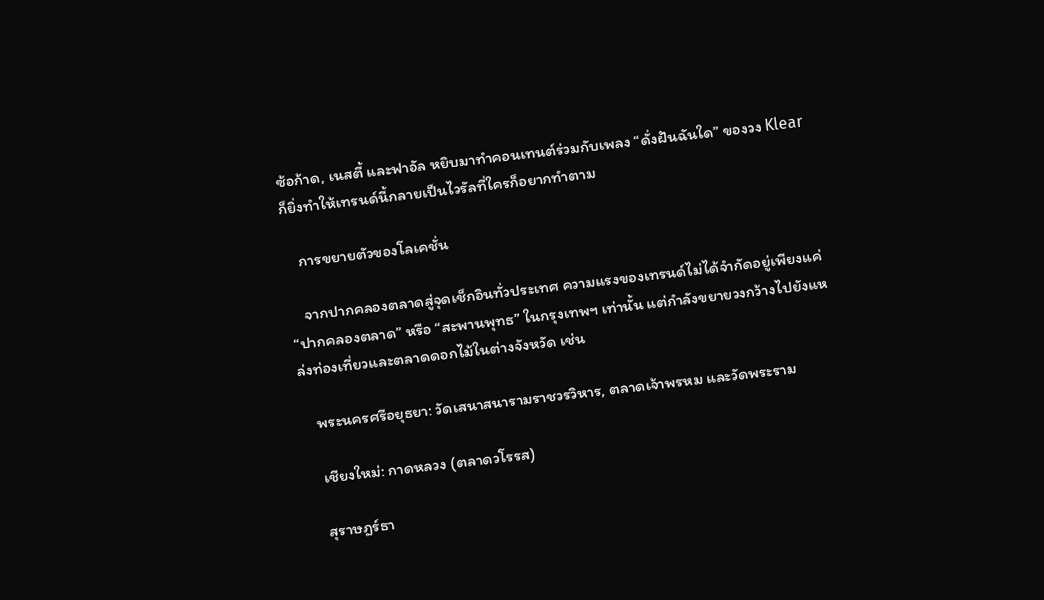ซ้อก้าด, เนสตี้ และฟาอัล หยิบมาทำคอนเทนต์ร่วมกับเพลง “ดั่งฝันฉันใด” ของวง Klear ก็ยิ่งทำให้เทรนด์นี้กลายเป็นไวรัลที่ใครก็อยากทำตาม

    การขยายตัวของโลเคชั่น

    จากปากคลองตลาดสู่จุดเช็กอินทั่วประเทศ ความแรงของเทรนด์ไม่ได้จำกัดอยู่เพียงแค่ “ปากคลองตลาด” หรือ “สะพานพุทธ” ในกรุงเทพฯ เท่านั้น แต่กำลังขยายวงกว้างไปยังแหล่งท่องเที่ยวและตลาดดอกไม้ในต่างจังหวัด เช่น

    พระนครศรีอยุธยา: วัดเสนาสนารามราชวรวิหาร, ตลาดเจ้าพรหม และวัดพระราม

    เชียงใหม่: กาดหลวง (ตลาดวโรรส)

    สุราษฎร์ธา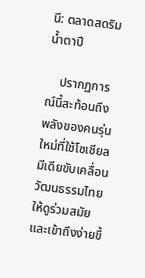นี: ตลาดสดริมน้ำตาปี

    ปรากฏการณ์นี้สะท้อนถึงพลังของคนรุ่นใหม่ที่ใช้โซเชียลมีเดียขับเคลื่อนวัฒนธรรมไทยให้ดูร่วมสมัยและเข้าถึงง่ายขึ้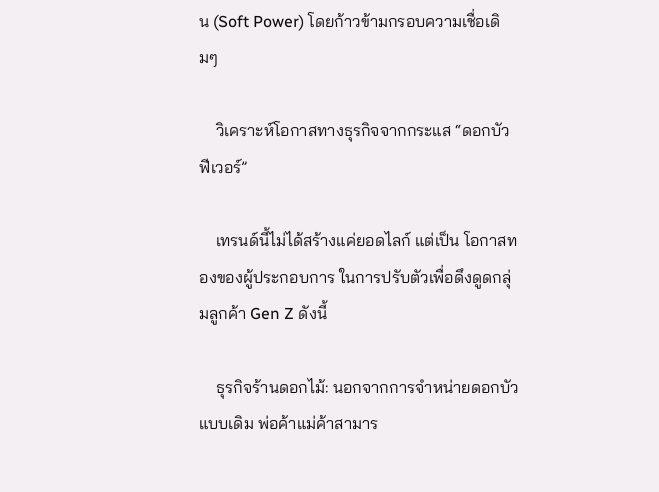น (Soft Power) โดยก้าวข้ามกรอบความเชื่อเดิมๆ

    วิเคราะห์โอกาสทางธุรกิจจากกระแส “ดอกบัวฟีเวอร์”

    เทรนด์นี้ไม่ได้สร้างแค่ยอดไลก์ แต่เป็น โอกาสทองของผู้ประกอบการ ในการปรับตัวเพื่อดึงดูดกลุ่มลูกค้า Gen Z ดังนี้

    ธุรกิจร้านดอกไม้: นอกจากการจำหน่ายดอกบัวแบบเดิม พ่อค้าแม่ค้าสามาร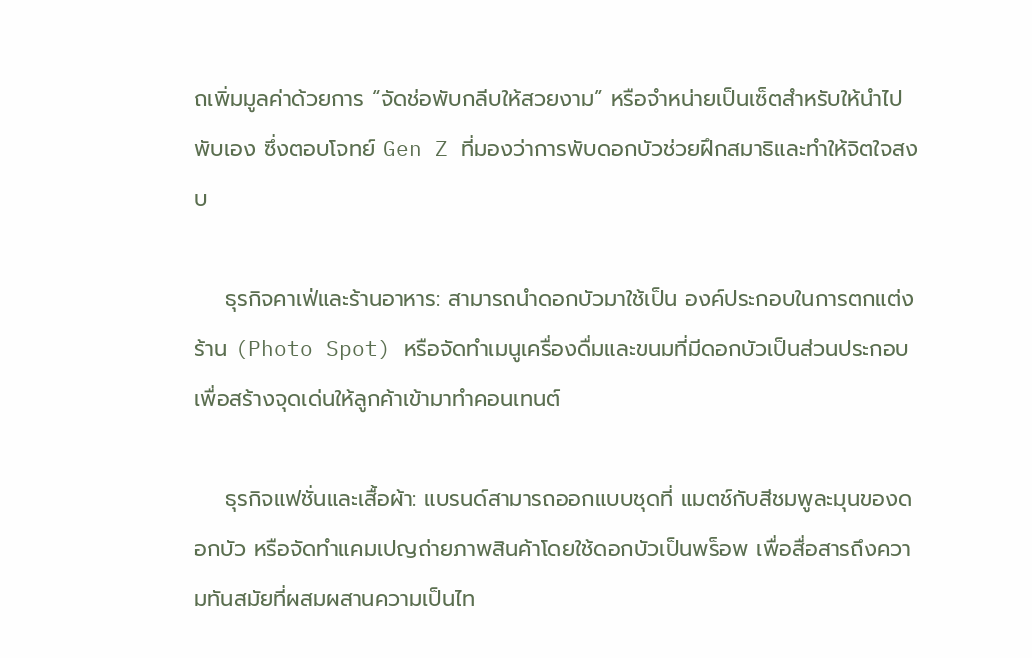ถเพิ่มมูลค่าด้วยการ “จัดช่อพับกลีบให้สวยงาม” หรือจำหน่ายเป็นเซ็ตสำหรับให้นำไปพับเอง ซึ่งตอบโจทย์ Gen Z ที่มองว่าการพับดอกบัวช่วยฝึกสมาธิและทำให้จิตใจสงบ

    ธุรกิจคาเฟ่และร้านอาหาร: สามารถนำดอกบัวมาใช้เป็น องค์ประกอบในการตกแต่งร้าน (Photo Spot) หรือจัดทำเมนูเครื่องดื่มและขนมที่มีดอกบัวเป็นส่วนประกอบ เพื่อสร้างจุดเด่นให้ลูกค้าเข้ามาทำคอนเทนต์

    ธุรกิจแฟชั่นและเสื้อผ้า: แบรนด์สามารถออกแบบชุดที่ แมตช์กับสีชมพูละมุนของดอกบัว หรือจัดทำแคมเปญถ่ายภาพสินค้าโดยใช้ดอกบัวเป็นพร็อพ เพื่อสื่อสารถึงความทันสมัยที่ผสมผสานความเป็นไท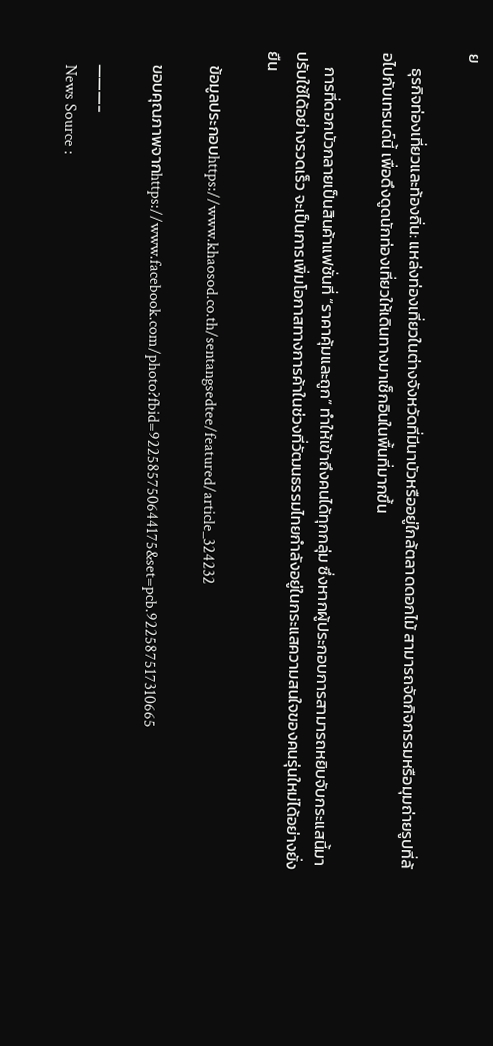ย

    ธุรกิจท่องเที่ยวและท้องถิ่น: แหล่งท่องเที่ยวในต่างจังหวัดที่มีนาบัวหรืออยู่ใกล้ตลาดดอกไม้ สามารถจัดกิจกรรมหรือมุมถ่ายรูปที่ล้อไปกับเทรนด์นี้ เพื่อดึงดูดนักท่องเที่ยวให้เดินทางมาเช็กอินในพื้นที่มากขึ้น

    การที่ดอกบัวกลายเป็นสินค้าแฟชั่นที่ “ราคาคุ้มและถูก” ทำให้เข้าถึงคนได้ทุกกลุ่ม ซึ่งหากผู้ประกอบการสามารถหยิบจับกระแสนี้มาปรับใช้ได้อย่างรวดเร็ว จะเป็นการเพิ่มโอกาสทางการค้าในช่วงที่วัฒนธรรมไทยกำลังอยู่ในกระแสความสนใจของคนรุ่นใหม่ได้อย่างยั่งยืน

    ข้อมูลประกอบhttps://www.khaosod.co.th/sentangsedtee/featured/article_324232

    ขอบคุณภาพจากhttps://www.facebook.com/photo?fbid=922585750644175&set=pcb.922587517310665

    ———-
    News Source :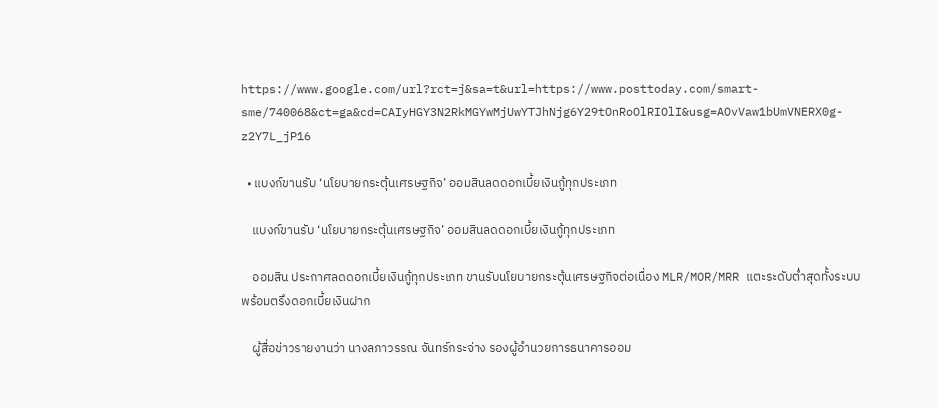https://www.google.com/url?rct=j&sa=t&url=https://www.posttoday.com/smart-sme/740068&ct=ga&cd=CAIyHGY3N2RkMGYwMjUwYTJhNjg6Y29tOnRoOlRIOlI&usg=AOvVaw1bUmVNERX0g-z2Y7L_jP16

  • แบงก์ขานรับ ‘นโยบายกระตุ้นเศรษฐกิจ’ ออมสินลดดอกเบี้ยเงินกู้ทุกประเภท

    แบงก์ขานรับ ‘นโยบายกระตุ้นเศรษฐกิจ’ ออมสินลดดอกเบี้ยเงินกู้ทุกประเภท

    ออมสิน ประกาศลดดอกเบี้ยเงินกู้ทุกประเภท ขานรับนโยบายกระตุ้นเศรษฐกิจต่อเนื่อง MLR/MOR/MRR แตะระดับต่ำสุดทั้งระบบ พร้อมตรึงดอกเบี้ยเงินฝาก

    ผู้สื่อข่าวรายงานว่า นางลภาวรรณ จันทร์กระจ่าง รองผู้อำนวยการธนาคารออม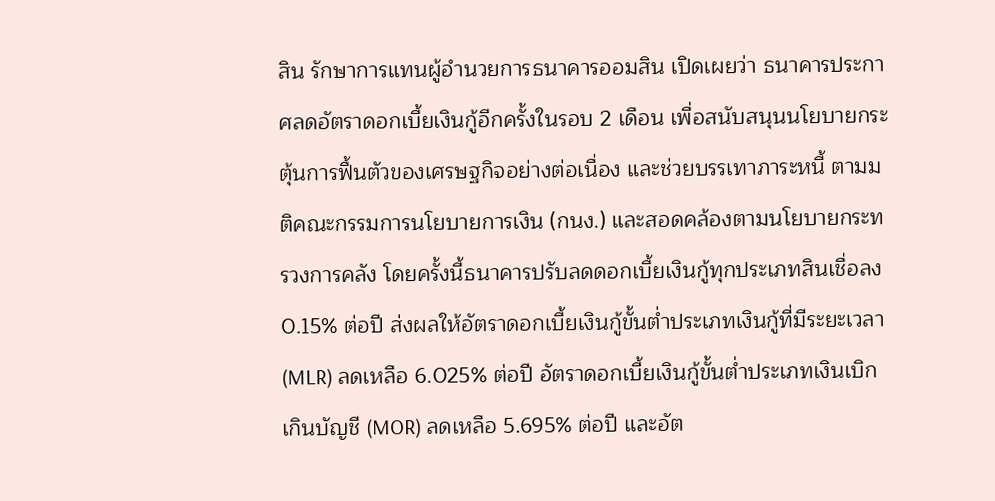สิน รักษาการแทนผู้อำนวยการธนาคารออมสิน เปิดเผยว่า ธนาคารประกาศลดอัตราดอกเบี้ยเงินกู้อีกครั้งในรอบ 2 เดือน เพื่อสนับสนุนนโยบายกระตุ้นการฟื้นตัวของเศรษฐกิจอย่างต่อเนื่อง และช่วยบรรเทาภาระหนี้ ตามมติคณะกรรมการนโยบายการเงิน (กนง.) และสอดคล้องตามนโยบายกระทรวงการคลัง โดยครั้งนี้ธนาคารปรับลดดอกเบี้ยเงินกู้ทุกประเภทสินเชื่อลง 0.15% ต่อปี ส่งผลให้อัตราดอกเบี้ยเงินกู้ขั้นต่ำประเภทเงินกู้ที่มีระยะเวลา (MLR) ลดเหลือ 6.025% ต่อปี อัตราดอกเบี้ยเงินกู้ขั้นต่ำประเภทเงินเบิกเกินบัญชี (MOR) ลดเหลือ 5.695% ต่อปี และอัต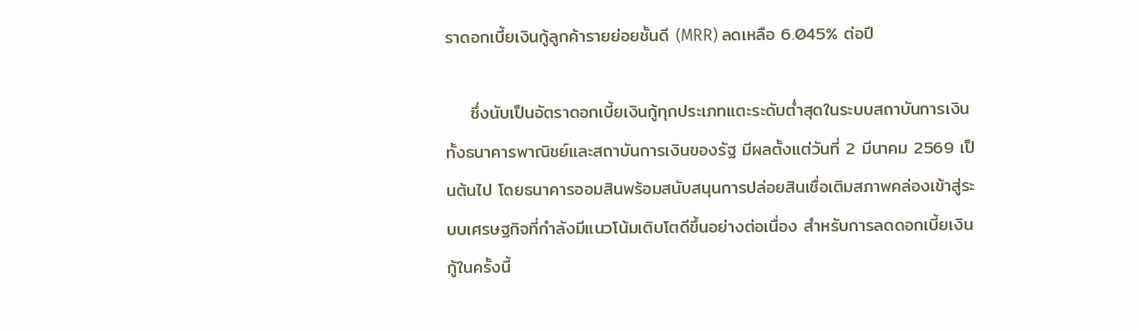ราดอกเบี้ยเงินกู้ลูกค้ารายย่อยชั้นดี (MRR) ลดเหลือ 6.045% ต่อปี

    ซึ่งนับเป็นอัตราดอกเบี้ยเงินกู้ทุกประเภทแตะระดับต่ำสุดในระบบสถาบันการเงิน ทั้งธนาคารพาณิชย์และสถาบันการเงินของรัฐ มีผลตั้งแต่วันที่ 2 มีนาคม 2569 เป็นต้นไป โดยธนาคารออมสินพร้อมสนับสนุนการปล่อยสินเชื่อเติมสภาพคล่องเข้าสู่ระบบเศรษฐกิจที่กำลังมีแนวโน้มเติบโตดีขึ้นอย่างต่อเนื่อง สำหรับการลดดอกเบี้ยเงินกู้ในครั้งนี้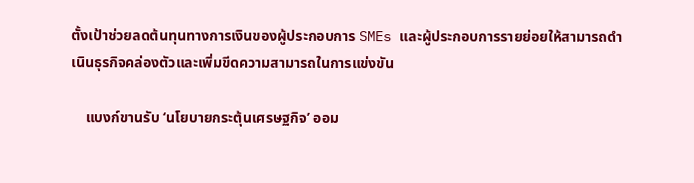ตั้งเป้าช่วยลดต้นทุนทางการเงินของผู้ประกอบการ SMEs และผู้ประกอบการรายย่อยให้สามารถดำเนินธุรกิจคล่องตัวและเพิ่มขีดความสามารถในการแข่งขัน

    แบงก์ขานรับ ‘นโยบายกระตุ้นเศรษฐกิจ’ ออม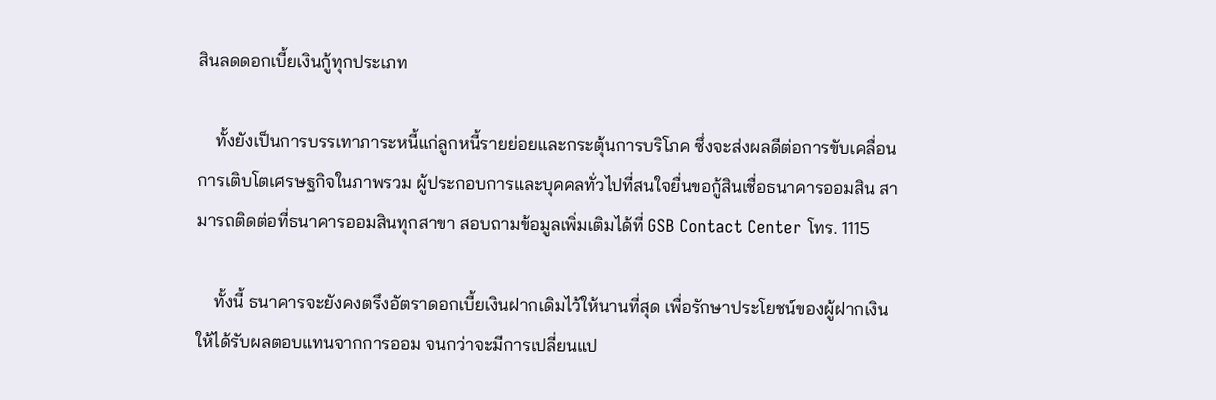สินลดดอกเบี้ยเงินกู้ทุกประเภท

    ทั้งยังเป็นการบรรเทาภาระหนี้แก่ลูกหนี้รายย่อยและกระตุ้นการบริโภค ซึ่งจะส่งผลดีต่อการขับเคลื่อนการเติบโตเศรษฐกิจในภาพรวม ผู้ประกอบการและบุคคลทั่วไปที่สนใจยื่นขอกู้สินเชื่อธนาคารออมสิน สามารถติดต่อที่ธนาคารออมสินทุกสาขา สอบถามข้อมูลเพิ่มเติมได้ที่ GSB Contact Center โทร. 1115

    ทั้งนี้ ธนาคารจะยังคงตรึงอัตราดอกเบี้ยเงินฝากเดิมไว้ให้นานที่สุด เพื่อรักษาประโยชน์ของผู้ฝากเงินให้ได้รับผลตอบแทนจากการออม จนกว่าจะมีการเปลี่ยนแป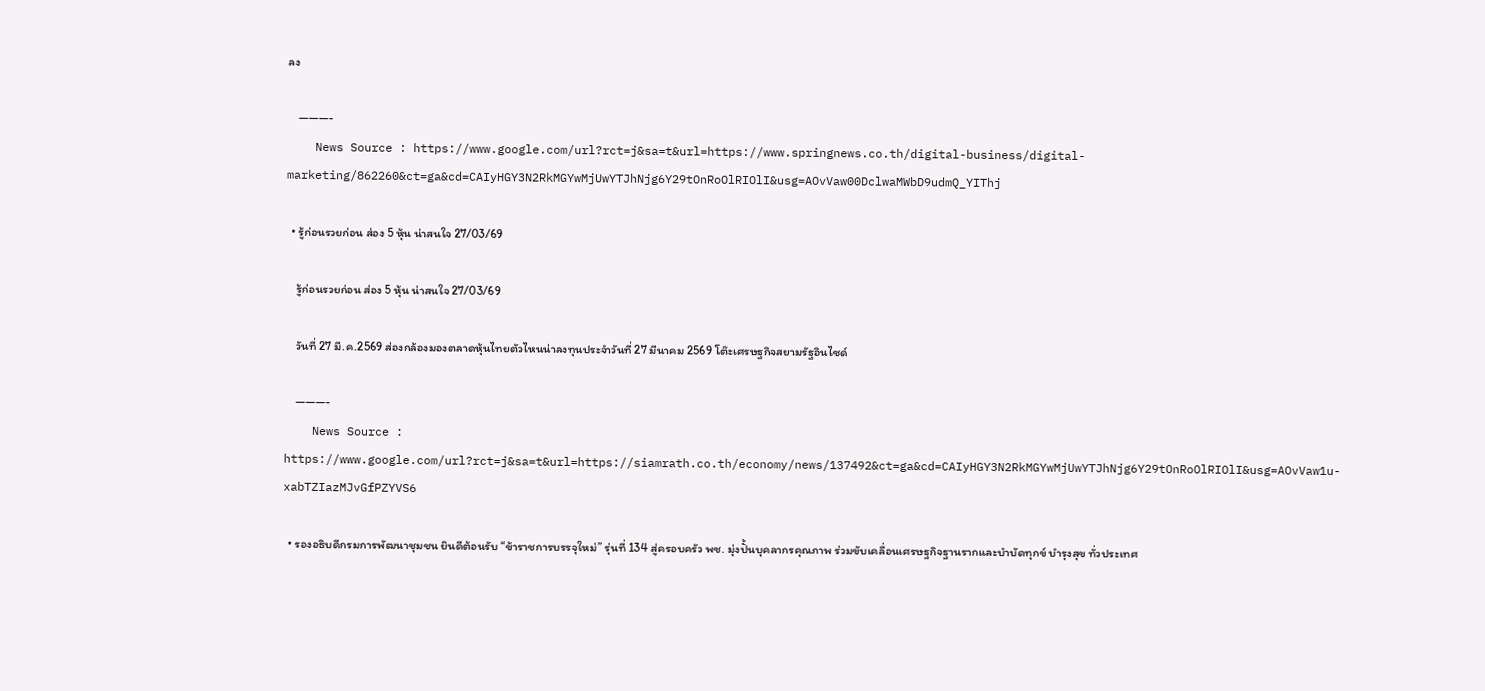ลง

    ———-
    News Source : https://www.google.com/url?rct=j&sa=t&url=https://www.springnews.co.th/digital-business/digital-marketing/862260&ct=ga&cd=CAIyHGY3N2RkMGYwMjUwYTJhNjg6Y29tOnRoOlRIOlI&usg=AOvVaw00DclwaMWbD9udmQ_YIThj

  • รู้ก่อนรวยก่อน ส่อง 5 หุ้น น่าสนใจ 27/03/69

    รู้ก่อนรวยก่อน ส่อง 5 หุ้น น่าสนใจ 27/03/69

    วันที่ 27 มี.ค.2569 ส่องกล้องมองตลาดหุ้นไทยตัวไหนน่าลงทุนประจำวันที่ 27 มีนาคม 2569 โต๊ะเศรษฐกิจสยามรัฐอินไซด์

    ———-
    News Source : https://www.google.com/url?rct=j&sa=t&url=https://siamrath.co.th/economy/news/137492&ct=ga&cd=CAIyHGY3N2RkMGYwMjUwYTJhNjg6Y29tOnRoOlRIOlI&usg=AOvVaw1u-xabTZIazMJvGfPZYVS6

  • รองอธิบดีกรมการพัฒนาชุมชน ยินดีต้อนรับ “ข้าราชการบรรจุใหม่” รุ่นที่ 134 สู่ครอบครัว พช. มุ่งปั้นบุคลากรคุณภาพ ร่วมขับเคลื่อนเศรษฐกิจฐานรากและบำบัดทุกข์ บำรุงสุข ทั่วประเทศ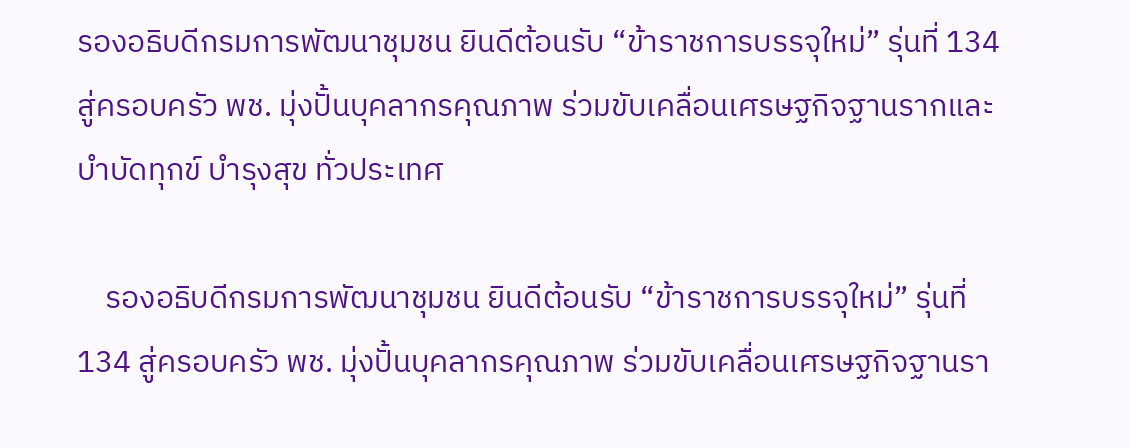รองอธิบดีกรมการพัฒนาชุมชน ยินดีต้อนรับ “ข้าราชการบรรจุใหม่” รุ่นที่ 134 สู่ครอบครัว พช. มุ่งปั้นบุคลากรคุณภาพ ร่วมขับเคลื่อนเศรษฐกิจฐานรากและบำบัดทุกข์ บำรุงสุข ทั่วประเทศ

    รองอธิบดีกรมการพัฒนาชุมชน ยินดีต้อนรับ “ข้าราชการบรรจุใหม่” รุ่นที่ 134 สู่ครอบครัว พช. มุ่งปั้นบุคลากรคุณภาพ ร่วมขับเคลื่อนเศรษฐกิจฐานรา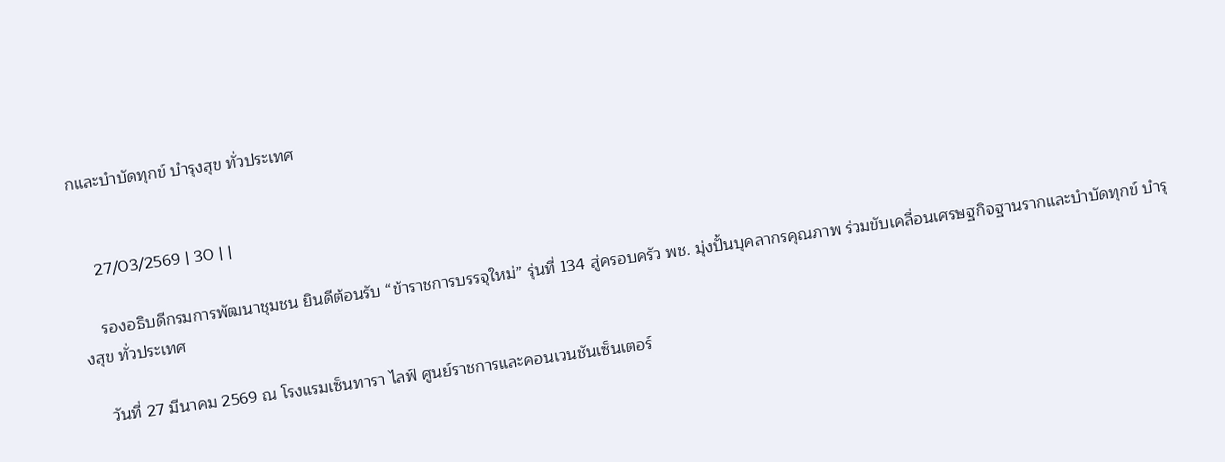กและบำบัดทุกข์ บำรุงสุข ทั่วประเทศ


    27/03/2569 | 30 | |

    รองอธิบดีกรมการพัฒนาชุมชน ยินดีต้อนรับ “ข้าราชการบรรจุใหม่” รุ่นที่ 134 สู่ครอบครัว พช. มุ่งปั้นบุคลากรคุณภาพ ร่วมขับเคลื่อนเศรษฐกิจฐานรากและบำบัดทุกข์ บำรุงสุข ทั่วประเทศ

    วันที่ 27 มีนาคม 2569 ณ โรงแรมเซ็นทารา ไลฟ์ ศูนย์ราชการและคอนเวนชันเซ็นเตอร์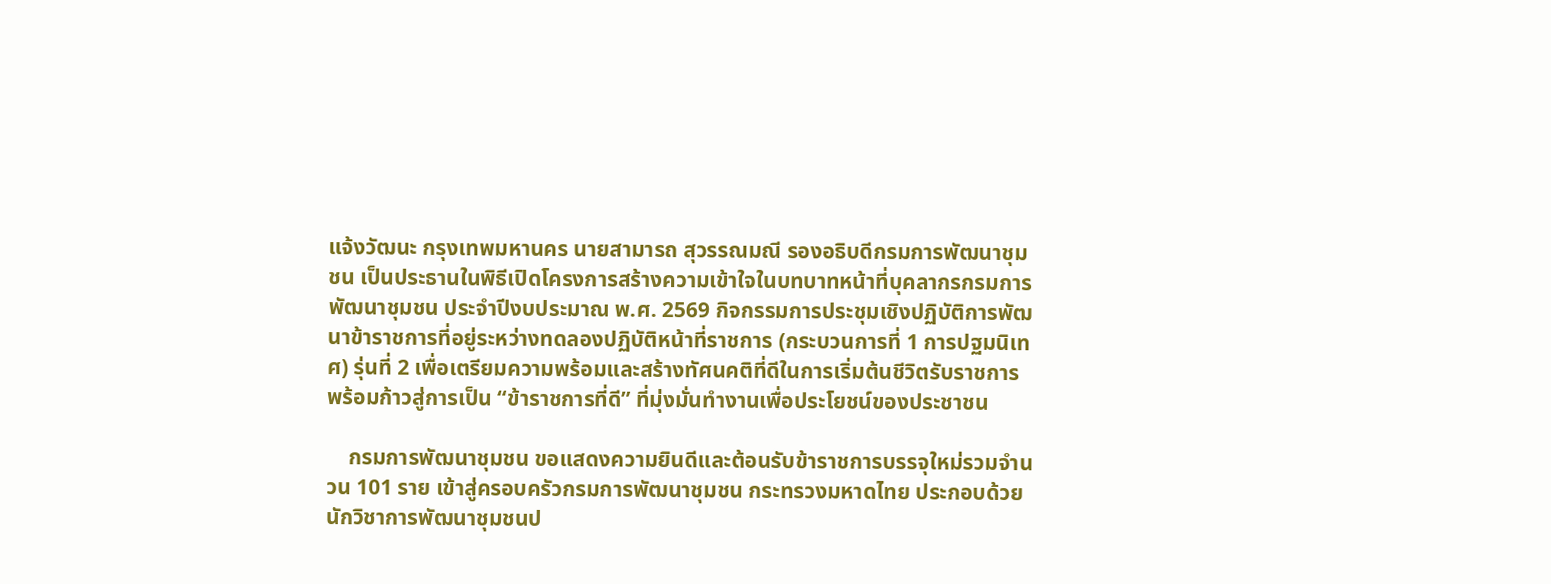แจ้งวัฒนะ กรุงเทพมหานคร นายสามารถ สุวรรณมณี รองอธิบดีกรมการพัฒนาชุมชน เป็นประธานในพิธีเปิดโครงการสร้างความเข้าใจในบทบาทหน้าที่บุคลากรกรมการพัฒนาชุมชน ประจำปีงบประมาณ พ.ศ. 2569 กิจกรรมการประชุมเชิงปฏิบัติการพัฒนาข้าราชการที่อยู่ระหว่างทดลองปฏิบัติหน้าที่ราชการ (กระบวนการที่ 1 การปฐมนิเทศ) รุ่นที่ 2 เพื่อเตรียมความพร้อมและสร้างทัศนคติที่ดีในการเริ่มต้นชีวิตรับราชการ พร้อมก้าวสู่การเป็น “ข้าราชการที่ดี” ที่มุ่งมั่นทำงานเพื่อประโยชน์ของประชาชน

    กรมการพัฒนาชุมชน ขอแสดงความยินดีและต้อนรับข้าราชการบรรจุใหม่รวมจำนวน 101 ราย เข้าสู่ครอบครัวกรมการพัฒนาชุมชน กระทรวงมหาดไทย ประกอบด้วย นักวิชาการพัฒนาชุมชนป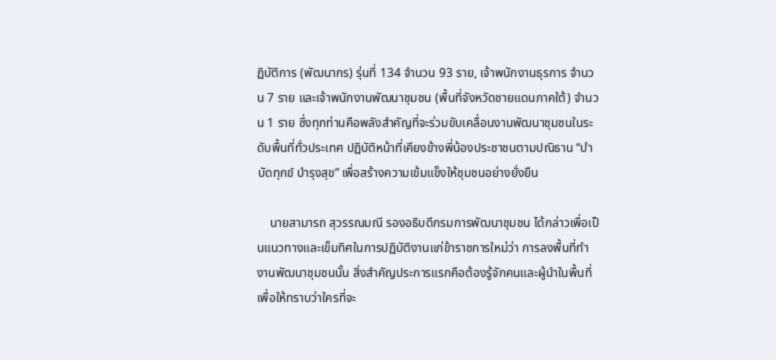ฏิบัติการ (พัฒนากร) รุ่นที่ 134 จำนวน 93 ราย, เจ้าพนักงานธุรการ จำนวน 7 ราย และเจ้าพนักงานพัฒนาชุมชน (พื้นที่จังหวัดชายแดนภาคใต้) จำนวน 1 ราย ซึ่งทุกท่านคือพลังสำคัญที่จะร่วมขับเคลื่อนงานพัฒนาชุมชนในระดับพื้นที่ทั่วประเทศ ปฏิบัติหน้าที่เคียงข้างพี่น้องประชาชนตามปณิธาน “บำบัดทุกข์ บำรุงสุข” เพื่อสร้างความเข้มแข็งให้ชุมชนอย่างยั่งยืน

    นายสามารถ สุวรรณมณี รองอธิบดีกรมการพัฒนาชุมชน ได้กล่าวเพื่อเป็นแนวทางและเข็มทิศในการปฏิบัติงานแก่ข้าราชการใหม่ว่า การลงพื้นที่ทำงานพัฒนาชุมชนนั้น สิ่งสำคัญประการแรกคือต้องรู้จักคนและผู้นำในพื้นที่ เพื่อให้ทราบว่าใครที่จะ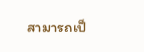สามารถเป็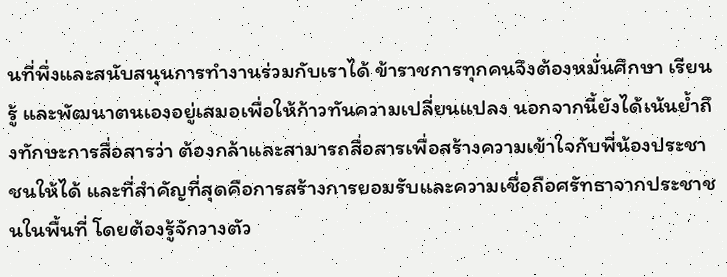นที่พึ่งและสนับสนุนการทำงานร่วมกับเราได้ ข้าราชการทุกคนจึงต้องหมั่นศึกษา เรียนรู้ และพัฒนาตนเองอยู่เสมอเพื่อให้ก้าวทันความเปลี่ยนแปลง นอกจากนี้ยังได้เน้นย้ำถึงทักษะการสื่อสารว่า ต้องกล้าและสามารถสื่อสารเพื่อสร้างความเข้าใจกับพี่น้องประชาชนให้ได้ และที่สำคัญที่สุดคือการสร้างการยอมรับและความเชื่อถือศรัทธาจากประชาชนในพื้นที่ โดยต้องรู้จักวางตัว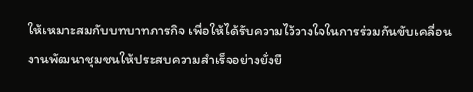ให้เหมาะสมกับบทบาทภารกิจ เพื่อให้ได้รับความไว้วางใจในการร่วมกันขับเคลื่อนงานพัฒนาชุมชนให้ประสบความสำเร็จอย่างยั่งยื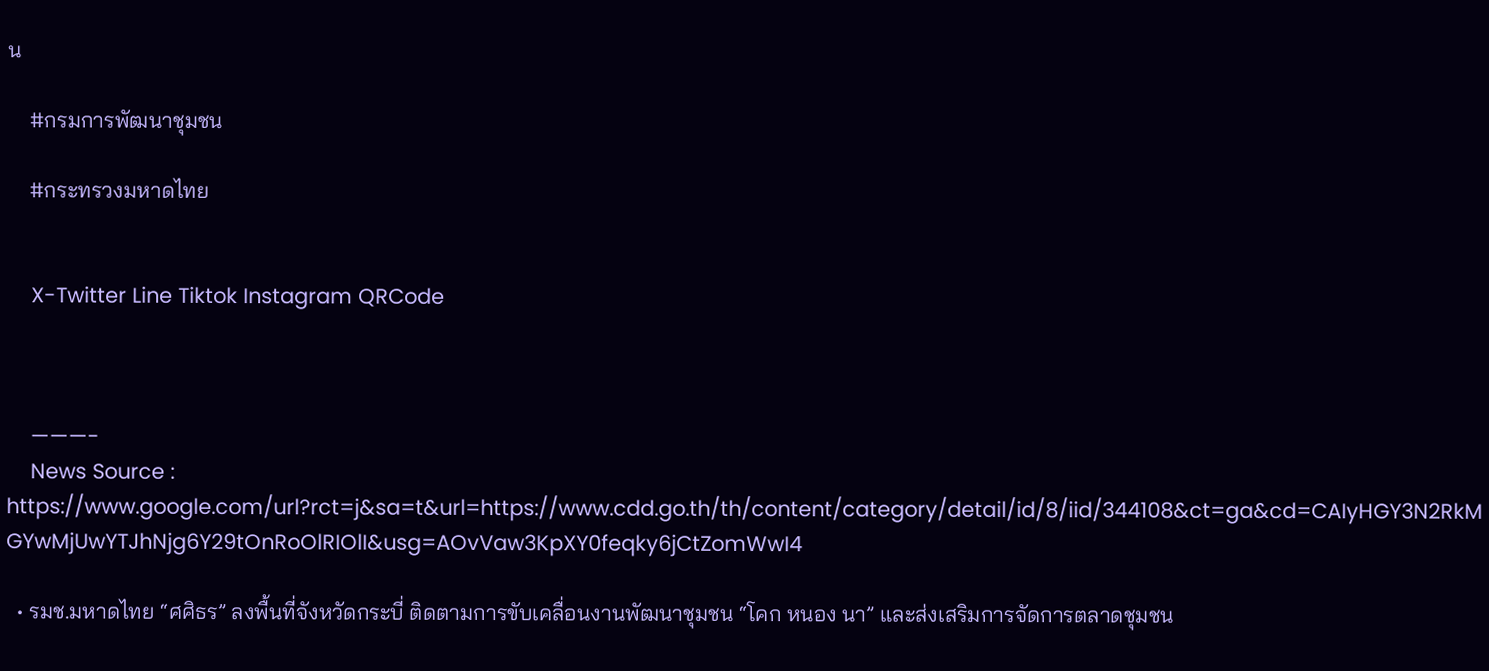น

    #กรมการพัฒนาชุมชน

    #กระทรวงมหาดไทย


    X-Twitter Line Tiktok Instagram QRCode



    ———-
    News Source : https://www.google.com/url?rct=j&sa=t&url=https://www.cdd.go.th/th/content/category/detail/id/8/iid/344108&ct=ga&cd=CAIyHGY3N2RkMGYwMjUwYTJhNjg6Y29tOnRoOlRIOlI&usg=AOvVaw3KpXY0feqky6jCtZomWwI4

  • รมช.มหาดไทย “ศศิธร” ลงพื้นที่จังหวัดกระบี่ ติดตามการขับเคลื่อนงานพัฒนาชุมชน “โคก หนอง นา” และส่งเสริมการจัดการตลาดชุมชน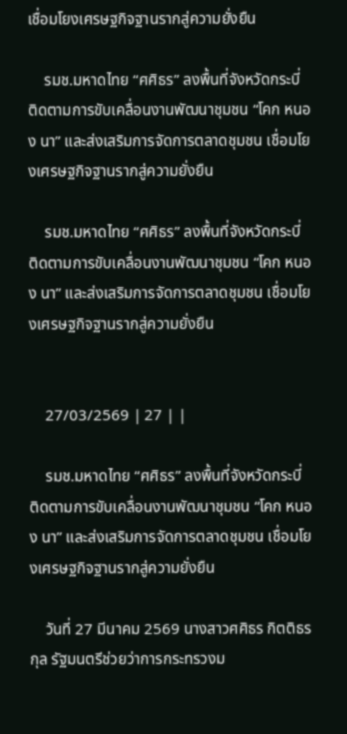เชื่อมโยงเศรษฐกิจฐานรากสู่ความยั่งยืน

    รมช.มหาดไทย “ศศิธร” ลงพื้นที่จังหวัดกระบี่ ติดตามการขับเคลื่อนงานพัฒนาชุมชน “โคก หนอง นา” และส่งเสริมการจัดการตลาดชุมชน เชื่อมโยงเศรษฐกิจฐานรากสู่ความยั่งยืน

    รมช.มหาดไทย “ศศิธร” ลงพื้นที่จังหวัดกระบี่ ติดตามการขับเคลื่อนงานพัฒนาชุมชน “โคก หนอง นา” และส่งเสริมการจัดการตลาดชุมชน เชื่อมโยงเศรษฐกิจฐานรากสู่ความยั่งยืน


    27/03/2569 | 27 | |

    รมช.มหาดไทย “ศศิธร” ลงพื้นที่จังหวัดกระบี่ ติดตามการขับเคลื่อนงานพัฒนาชุมชน “โคก หนอง นา” และส่งเสริมการจัดการตลาดชุมชน เชื่อมโยงเศรษฐกิจฐานรากสู่ความยั่งยืน

    วันที่ 27 มีนาคม 2569 นางสาวศศิธร กิตติธรกุล รัฐมนตรีช่วยว่าการกระทรวงม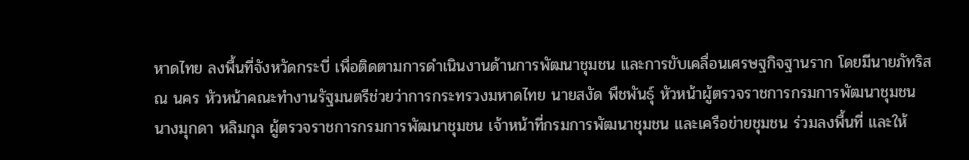หาดไทย ลงพื้นที่จังหวัดกระบี่ เพื่อติดตามการดำเนินงานด้านการพัฒนาชุมชน และการขับเคลื่อนเศรษฐกิจฐานราก โดยมีนายภัทริส ณ นคร หัวหน้าคณะทำงานรัฐมนตรีช่วยว่าการกระทรวงมหาดไทย นายสงัด พืชพันธุ์ หัวหน้าผู้ตรวจราชการกรมการพัฒนาชุมชน นางมุกดา หลิมกุล ผู้ตรวจราชการกรมการพัฒนาชุมชน เจ้าหน้าที่กรมการพัฒนาชุมชน และเครือข่ายชุมชน ร่วมลงพื้นที่ และให้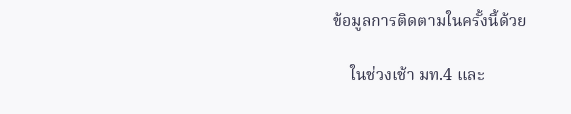ข้อมูลการติดตามในครั้งนี้ด้วย

    ในช่วงเช้า มท.4 และ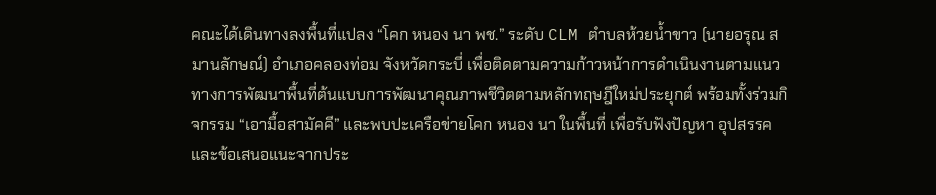คณะได้เดินทางลงพื้นที่แปลง “โคก หนอง นา พช.” ระดับ CLM ตำบลห้วยน้ำขาว (นายอรุณ สมานลักษณ์) อำเภอคลองท่อม จังหวัดกระบี่ เพื่อติดตามความก้าวหน้าการดำเนินงานตามแนวทางการพัฒนาพื้นที่ต้นแบบการพัฒนาคุณภาพชีวิตตามหลักทฤษฎีใหม่ประยุกต์ พร้อมทั้งร่วมกิจกรรม “เอามื้อสามัคคี” และพบปะเครือข่ายโคก หนอง นา ในพื้นที่ เพื่อรับฟังปัญหา อุปสรรค และข้อเสนอแนะจากประ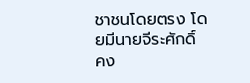ชาชนโดยตรง โดยมีนายจีระศักดิ์ คง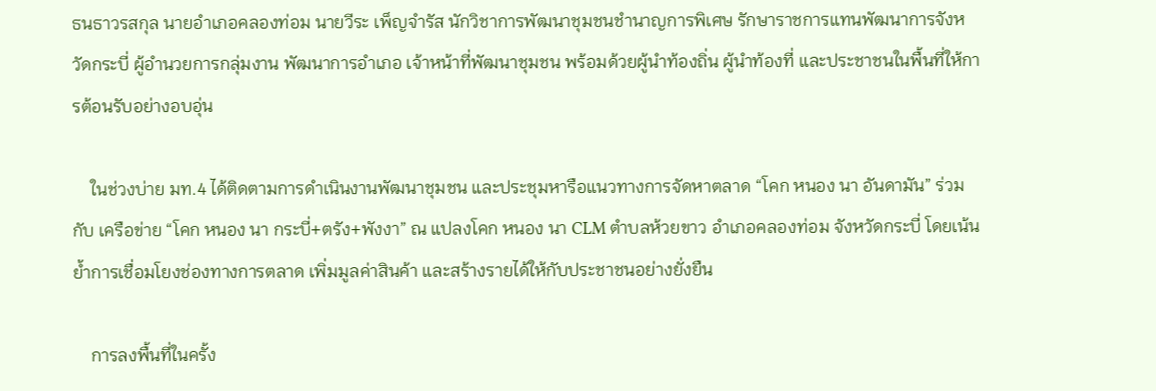ธนธาวรสกุล นายอำเภอคลองท่อม นายวีระ เพ็ญจำรัส นักวิชาการพัฒนาชุมชนชํานาญการพิเศษ รักษาราชการแทนพัฒนาการจังหวัดกระบี่ ผู้อำนวยการกลุ่มงาน พัฒนาการอำเภอ เจ้าหน้าที่พัฒนาชุมชน พร้อมด้วยผู้นำท้องถิ่น ผู้นำท้องที่ และประชาชนในพื้นที่ให้การต้อนรับอย่างอบอุ่น

    ในช่วงบ่าย มท.4 ได้ติดตามการดำเนินงานพัฒนาชุมชน และประชุมหารือแนวทางการจัดหาตลาด “โคก หนอง นา อันดามัน” ร่วมกับ เครือข่าย “โคก หนอง นา กระบี่+ตรัง+พังงา” ณ แปลงโคก หนอง นา CLM ตำบลห้วยขาว อำเภอคลองท่อม จังหวัดกระบี่ โดยเน้นย้ำการเชื่อมโยงช่องทางการตลาด เพิ่มมูลค่าสินค้า และสร้างรายได้ให้กับประชาชนอย่างยั่งยืน

    การลงพื้นที่ในครั้ง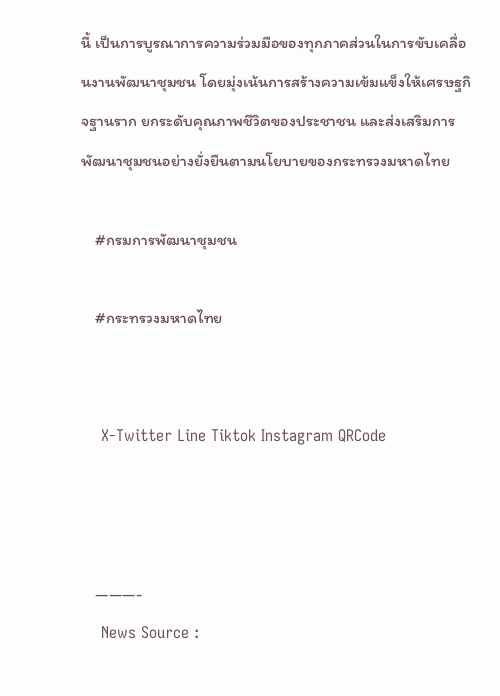นี้ เป็นการบูรณาการความร่วมมือของทุกภาคส่วนในการขับเคลื่อนงานพัฒนาชุมชน โดยมุ่งเน้นการสร้างความเข้มแข็งให้เศรษฐกิจฐานราก ยกระดับคุณภาพชีวิตของประชาชน และส่งเสริมการพัฒนาชุมชนอย่างยั่งยืนตามนโยบายของกระทรวงมหาดไทย

    #กรมการพัฒนาชุมชน

    #กระทรวงมหาดไทย


    X-Twitter Line Tiktok Instagram QRCode



    ———-
    News Source :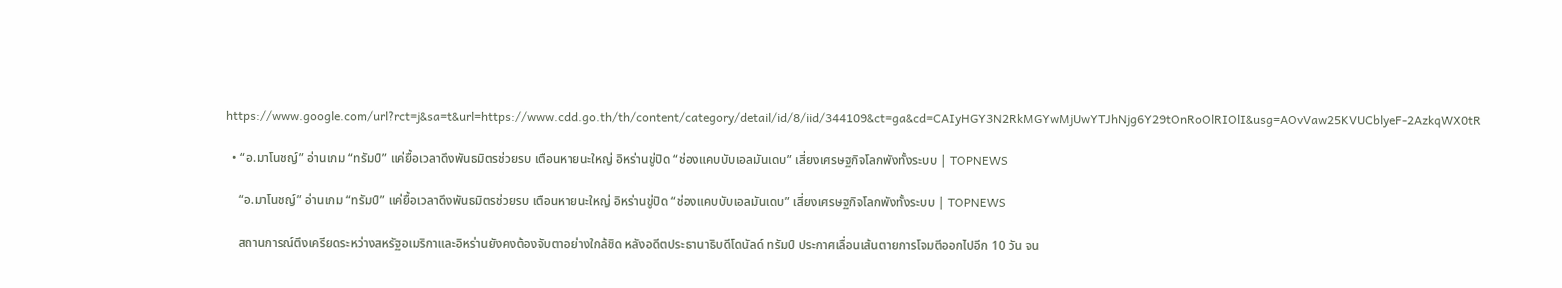https://www.google.com/url?rct=j&sa=t&url=https://www.cdd.go.th/th/content/category/detail/id/8/iid/344109&ct=ga&cd=CAIyHGY3N2RkMGYwMjUwYTJhNjg6Y29tOnRoOlRIOlI&usg=AOvVaw25KVUCblyeF-2AzkqWX0tR

  • “อ.มาโนชญ์” อ่านเกม “ทรัมป์” แค่ยื้อเวลาดึงพันธมิตรช่วยรบ เตือนหายนะใหญ่ อิหร่านขู่ปิด “ช่องแคบบับเอลมันเดบ” เสี่ยงเศรษฐกิจโลกพังทั้งระบบ | TOPNEWS

    “อ.มาโนชญ์” อ่านเกม “ทรัมป์” แค่ยื้อเวลาดึงพันธมิตรช่วยรบ เตือนหายนะใหญ่ อิหร่านขู่ปิด “ช่องแคบบับเอลมันเดบ” เสี่ยงเศรษฐกิจโลกพังทั้งระบบ | TOPNEWS

    สถานการณ์ตึงเครียดระหว่างสหรัฐอเมริกาและอิหร่านยังคงต้องจับตาอย่างใกล้ชิด หลังอดีตประธานาธิบดีโดนัลด์ ทรัมป์ ประกาศเลื่อนเส้นตายการโจมตีออกไปอีก 10 วัน จน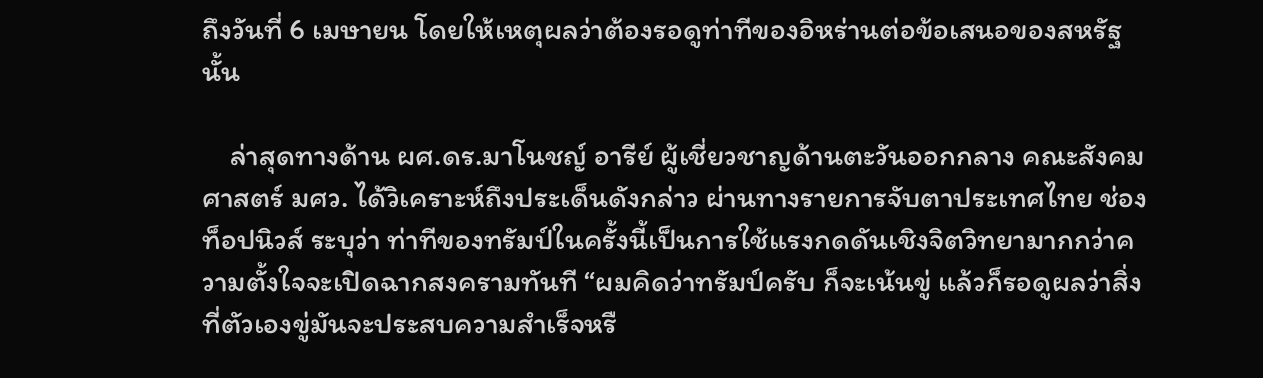ถึงวันที่ 6 เมษายน โดยให้เหตุผลว่าต้องรอดูท่าทีของอิหร่านต่อข้อเสนอของสหรัฐนั้น

    ล่าสุดทางด้าน ผศ.ดร.มาโนชญ์ อารีย์ ผู้เชี่ยวชาญด้านตะวันออกกลาง คณะสังคมศาสตร์ มศว. ได้วิเคราะห์ถึงประเด็นดังกล่าว ผ่านทางรายการจับตาประเทศไทย ช่องท็อปนิวส์ ระบุว่า ท่าทีของทรัมป์ในครั้งนี้เป็นการใช้แรงกดดันเชิงจิตวิทยามากกว่าความตั้งใจจะเปิดฉากสงครามทันที “ผมคิดว่าทรัมป์ครับ ก็จะเน้นขู่ แล้วก็รอดูผลว่าสิ่งที่ตัวเองขู่มันจะประสบความสำเร็จหรื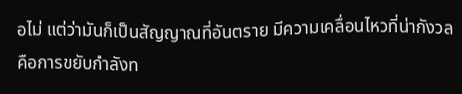อไม่ แต่ว่ามันก็เป็นสัญญาณที่อันตราย มีความเคลื่อนไหวที่น่ากังวล คือการขยับกำลังท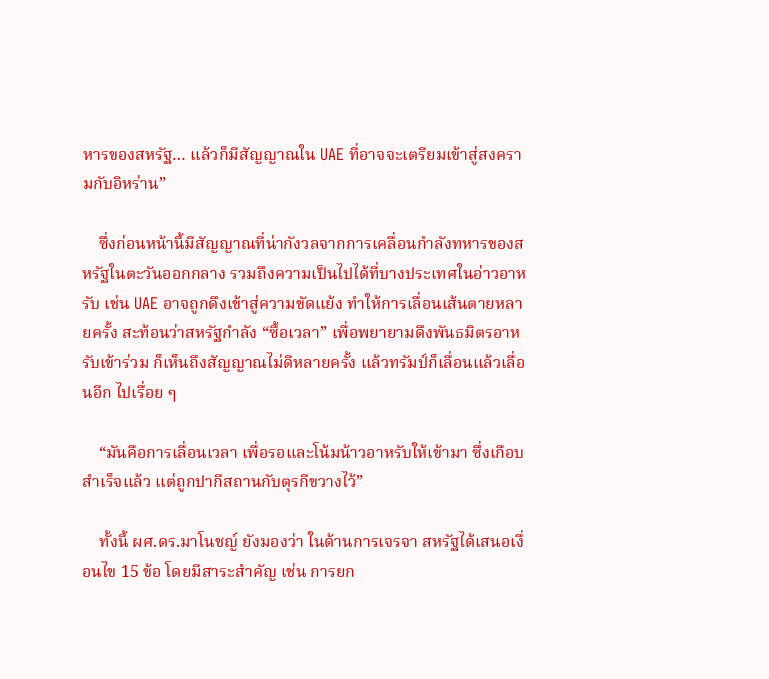หารของสหรัฐ… แล้วก็มีสัญญาณใน UAE ที่อาจจะเตรียมเข้าสู่สงครามกับอิหร่าน”

    ซึ่งก่อนหน้านี้มีสัญญาณที่น่ากังวลจากการเคลื่อนกำลังทหารของสหรัฐในตะวันออกกลาง รวมถึงความเป็นไปได้ที่บางประเทศในอ่าวอาหรับ เช่น UAE อาจถูกดึงเข้าสู่ความขัดแย้ง ทำให้การเลื่อนเส้นตายหลายครั้ง สะท้อนว่าสหรัฐกำลัง “ซื้อเวลา” เพื่อพยายามดึงพันธมิตรอาหรับเข้าร่วม ก็เห็นถึงสัญญาณไม่ดีหลายครั้ง แล้วทรัมป์ก็เลื่อนแล้วเลื่อนอีก ไปเรื่อย ๆ

    “มันคือการเลื่อนเวลา เพื่อรอและโน้มน้าวอาหรับให้เข้ามา ซึ่งเกือบสำเร็จแล้ว แต่ถูกปากีสถานกับตุรกีขวางไว้”

    ทั้งนี้ ผศ.ดร.มาโนชญ์ ยังมองว่า ในด้านการเจรจา สหรัฐได้เสนอเงื่อนไข 15 ข้อ โดยมีสาระสำคัญ เช่น การยก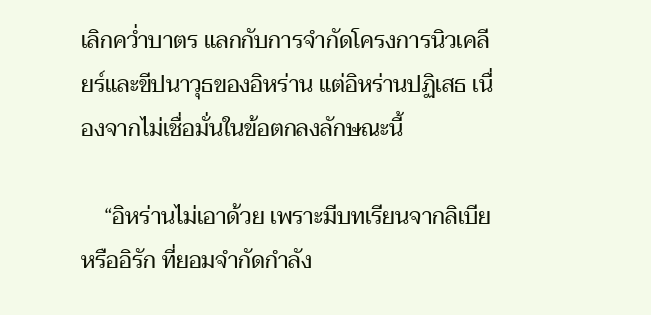เลิกคว่ำบาตร แลกกับการจำกัดโครงการนิวเคลียร์และขีปนาวุธของอิหร่าน แต่อิหร่านปฏิเสธ เนื่องจากไม่เชื่อมั่นในข้อตกลงลักษณะนี้

    “อิหร่านไม่เอาด้วย เพราะมีบทเรียนจากลิเบียหรืออิรัก ที่ยอมจำกัดกำลัง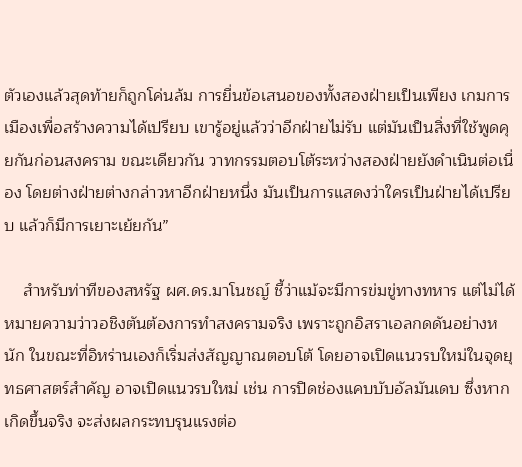ตัวเองแล้วสุดท้ายก็ถูกโค่นล้ม การยื่นข้อเสนอของทั้งสองฝ่ายเป็นเพียง เกมการเมืองเพื่อสร้างความได้เปรียบ เขารู้อยู่แล้วว่าอีกฝ่ายไม่รับ แต่มันเป็นสิ่งที่ใช้พูดคุยกันก่อนสงคราม ขณะเดียวกัน วาทกรรมตอบโต้ระหว่างสองฝ่ายยังดำเนินต่อเนื่อง โดยต่างฝ่ายต่างกล่าวหาอีกฝ่ายหนึ่ง มันเป็นการแสดงว่าใครเป็นฝ่ายได้เปรียบ แล้วก็มีการเยาะเย้ยกัน”

    สำหรับท่าทีของสหรัฐ ผศ.ดร.มาโนชญ์ ชี้ว่าแม้จะมีการข่มขู่ทางทหาร แต่ไม่ได้หมายความว่าวอชิงตันต้องการทำสงครามจริง เพราะถูกอิสราเอลกดดันอย่างหนัก ในขณะที่อิหร่านเองก็เริ่มส่งสัญญาณตอบโต้ โดยอาจเปิดแนวรบใหม่ในจุดยุทธศาสตร์สำคัญ อาจเปิดแนวรบใหม่ เช่น การปิดช่องแคบบับอัลมันเดบ ซึ่งหากเกิดขึ้นจริง จะส่งผลกระทบรุนแรงต่อ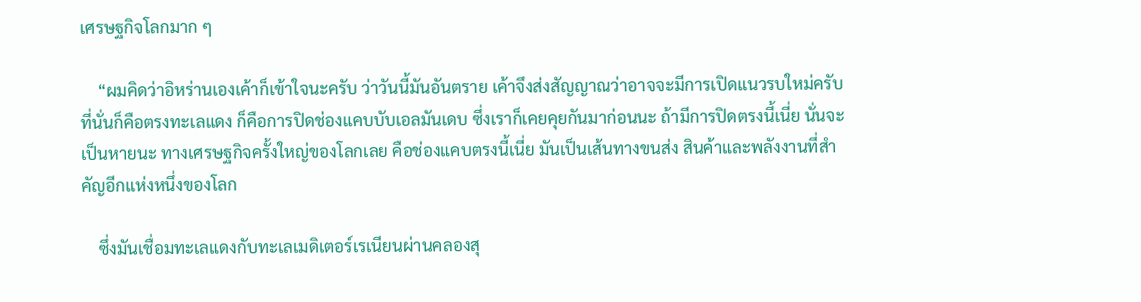เศรษฐกิจโลกมาก ๆ

    “ผมคิดว่าอิหร่านเองเค้าก็เข้าใจนะครับ ว่าวันนี้มันอันตราย เค้าจึงส่งสัญญาณว่าอาจจะมีการเปิดแนวรบใหม่ครับ ที่นั่นก็คือตรงทะเลแดง ก็คือการปิดช่องแคบบับเอลมันเดบ ซึ่งเราก็เคยคุยกันมาก่อนนะ ถ้ามีการปิดตรงนี้เนี่ย นั่นจะเป็นหายนะ ทางเศรษฐกิจครั้งใหญ่ของโลกเลย คือช่องแคบตรงนี้เนี่ย มันเป็นเส้นทางขนส่ง สินค้าและพลังงานที่สำคัญอีกแห่งหนึ่งของโลก

    ซึ่งมันเชื่อมทะเลแดงกับทะเลเมดิเตอร์เรเนียนผ่านคลองสุ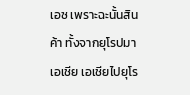เอซ เพราะฉะนั้นสินค้า ทั้งจากยุโรปมาเอเชีย เอเชียไปยุโร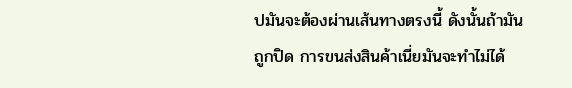ปมันจะต้องผ่านเส้นทางตรงนี้ ดังนั้นถ้ามันถูกปิด การขนส่งสินค้าเนี่ยมันจะทำไม่ได้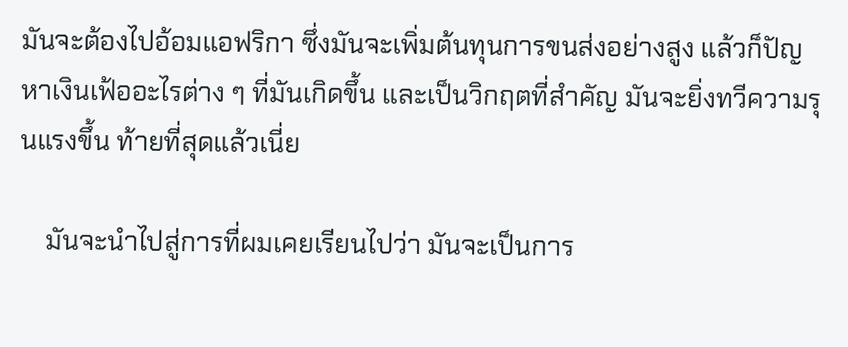มันจะต้องไปอ้อมแอฟริกา ซึ่งมันจะเพิ่มต้นทุนการขนส่งอย่างสูง แล้วก็ปัญหาเงินเฟ้ออะไรต่าง ๆ ที่มันเกิดขึ้น และเป็นวิกฤตที่สำคัญ มันจะยิ่งทวีความรุนแรงขึ้น ท้ายที่สุดแล้วเนี่ย

    มันจะนำไปสู่การที่ผมเคยเรียนไปว่า มันจะเป็นการ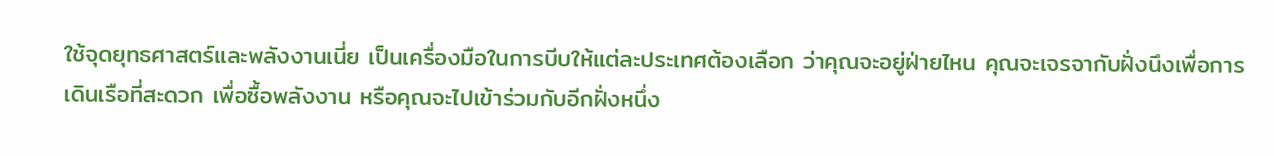ใช้จุดยุทธศาสตร์และพลังงานเนี่ย เป็นเครื่องมือในการบีบให้แต่ละประเทศต้องเลือก ว่าคุณจะอยู่ฝ่ายไหน คุณจะเจรจากับฝั่งนึงเพื่อการเดินเรือที่สะดวก เพื่อซื้อพลังงาน หรือคุณจะไปเข้าร่วมกับอีกฝั่งหนึ่ง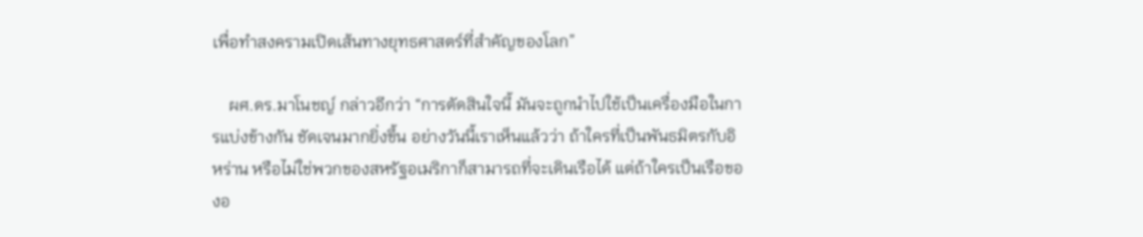เพื่อทำสงครามเปิดเส้นทางยุทธศาสตร์ที่สำคัญของโลก”

    ผศ.ดร.มาโนชญ์ กล่าวอีกว่า “การตัดสินใจนี้ มันจะถูกนำไปใช้เป็นเครื่องมือในการแบ่งข้างกัน ชัดเจนมากยิ่งขึ้น อย่างวันนี้เราเห็นแล้วว่า ถ้าใครที่เป็นพันธมิตรกับอิหร่าน หรือไม่ใช่พวกของสหรัฐอเมริกาก็สามารถที่จะเดินเรือได้ แต่ถ้าใครเป็นเรือของอ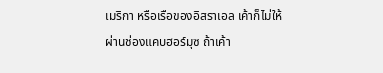เมริกา หรือเรือของอิสราเอล เค้าก็ไม่ให้ผ่านช่องแคบฮอร์มุซ ถ้าเค้า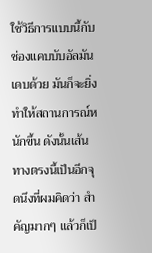ใช้วิธีการแบบนี้กับช่องแคบบับอัลมันเดบด้วย มันก็จะยิ่งทำให้สถานการณ์หนักขึ้น ดังนั้นเส้นทางตรงนี้เป็นอีกจุดนึงที่ผมคิดว่า สำคัญมากๆ แล้วก็เป็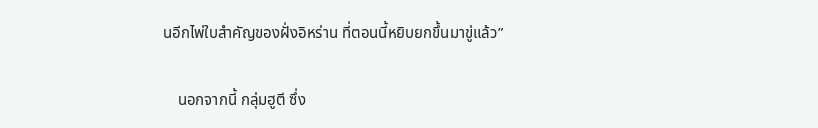นอีกไพ่ใบสำคัญของฝั่งอิหร่าน ที่ตอนนี้หยิบยกขึ้นมาขู่แล้ว”

    นอกจากนี้ กลุ่มฮูตี ซึ่ง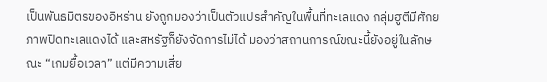เป็นพันธมิตรของอิหร่าน ยังถูกมองว่าเป็นตัวแปรสำคัญในพื้นที่ทะเลแดง กลุ่มฮูตีมีศักยภาพปิดทะเลแดงได้ และสหรัฐก็ยังจัดการไม่ได้ มองว่าสถานการณ์ขณะนี้ยังอยู่ในลักษณะ “เกมยื้อเวลา” แต่มีความเสี่ย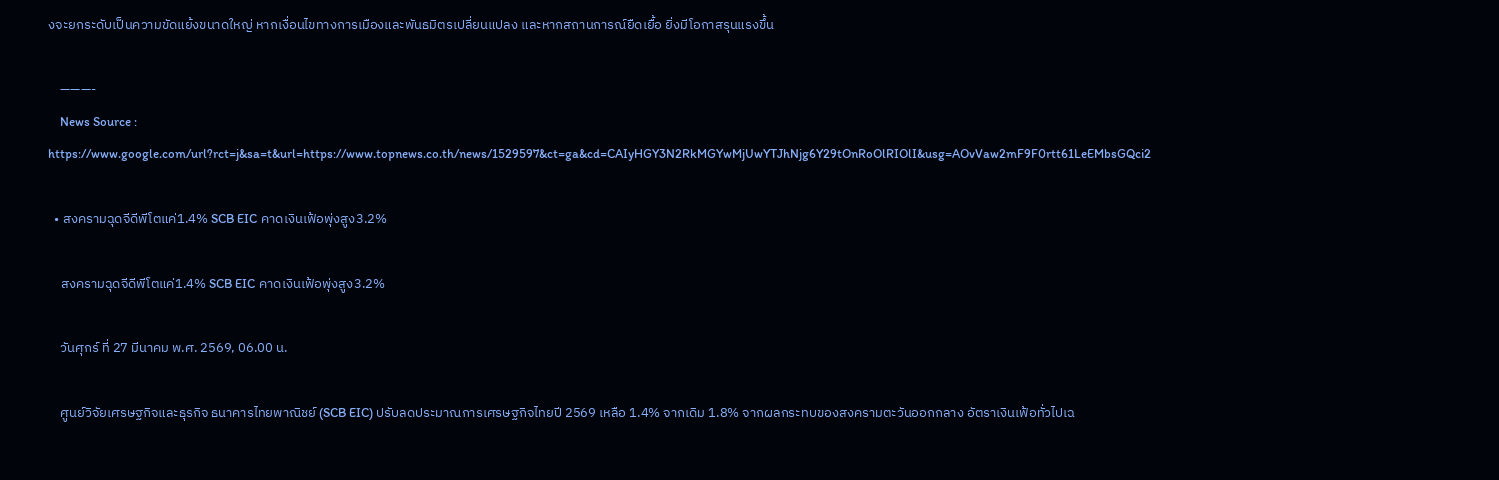งจะยกระดับเป็นความขัดแย้งขนาดใหญ่ หากเงื่อนไขทางการเมืองและพันธมิตรเปลี่ยนแปลง และหากสถานการณ์ยืดเยื้อ ยิ่งมีโอกาสรุนแรงขึ้น

    ———-
    News Source : https://www.google.com/url?rct=j&sa=t&url=https://www.topnews.co.th/news/1529597&ct=ga&cd=CAIyHGY3N2RkMGYwMjUwYTJhNjg6Y29tOnRoOlRIOlI&usg=AOvVaw2mF9F0rtt61LeEMbsGQci2

  • สงครามฉุดจีดีพีโตแค่1.4% SCB EIC คาดเงินเฟ้อพุ่งสูง3.2%

    สงครามฉุดจีดีพีโตแค่1.4% SCB EIC คาดเงินเฟ้อพุ่งสูง3.2%

    วันศุกร์ ที่ 27 มีนาคม พ.ศ. 2569, 06.00 น.

    ศูนย์วิจัยเศรษฐกิจและธุรกิจ ธนาคารไทยพาณิชย์ (SCB EIC) ปรับลดประมาณการเศรษฐกิจไทยปี 2569 เหลือ 1.4% จากเดิม 1.8% จากผลกระทบของสงครามตะวันออกกลาง อัตราเงินเฟ้อทั่วไปเฉ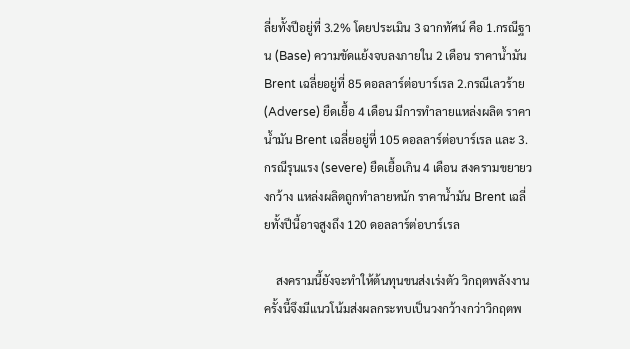ลี่ยทั้งปีอยู่ที่ 3.2% โดยประเมิน 3 ฉากทัศน์ คือ 1.กรณีฐาน (Base) ความขัดแย้งจบลงภายใน 2 เดือน ราคาน้ำมัน Brent เฉลี่ยอยู่ที่ 85 ดอลลาร์ต่อบาร์เรล 2.กรณีเลวร้าย (Adverse) ยืดเยื้อ 4 เดือน มีการทำลายแหล่งผลิต ราคาน้ำมัน Brent เฉลี่ยอยู่ที่ 105 ดอลลาร์ต่อบาร์เรล และ 3.กรณีรุนแรง (severe) ยืดเยื้อเกิน 4 เดือน สงครามขยายวงกว้าง แหล่งผลิตถูกทำลายหนัก ราคาน้ำมัน Brent เฉลี่ยทั้งปีนี้อาจสูงถึง 120 ดอลลาร์ต่อบาร์เรล

    สงครามนี้ยังจะทำให้ต้นทุนขนส่งเร่งตัว วิกฤตพลังงานครั้งนี้จึงมีแนวโน้มส่งผลกระทบเป็นวงกว้างกว่าวิกฤตพ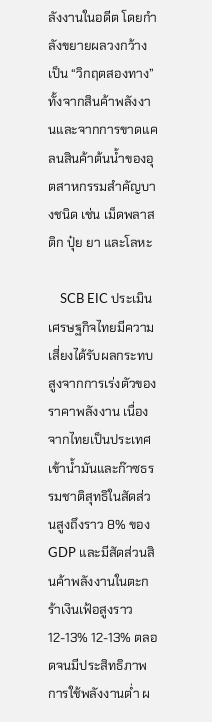ลังงานในอดีต โดยกำลังขยายผลวงกว้างเป็น “วิกฤตสองทาง” ทั้งจากสินค้าพลังงานและจากการขาดแคลนสินค้าต้นน้ำของอุตสาหกรรมสำคัญบางชนิด เช่น เม็ดพลาสติก ปุ๋ย ยา และโลหะ

    SCB EIC ประเมินเศรษฐกิจไทยมีความเสี่ยงได้รับผลกระทบสูงจากการเร่งตัวของราคาพลังงาน เนื่องจากไทยเป็นประเทศเข้าน้ำมันและก๊าซธรรมชาติสุทธิในสัดส่วนสูงถึงราว 8% ของ GDP และมีสัดส่วนสินค้าพลังงานในตะกร้าเงินเฟ้อสูงราว 12-13% 12-13% ตลอดจนมีประสิทธิภาพการใช้พลังงานต่ำ ผ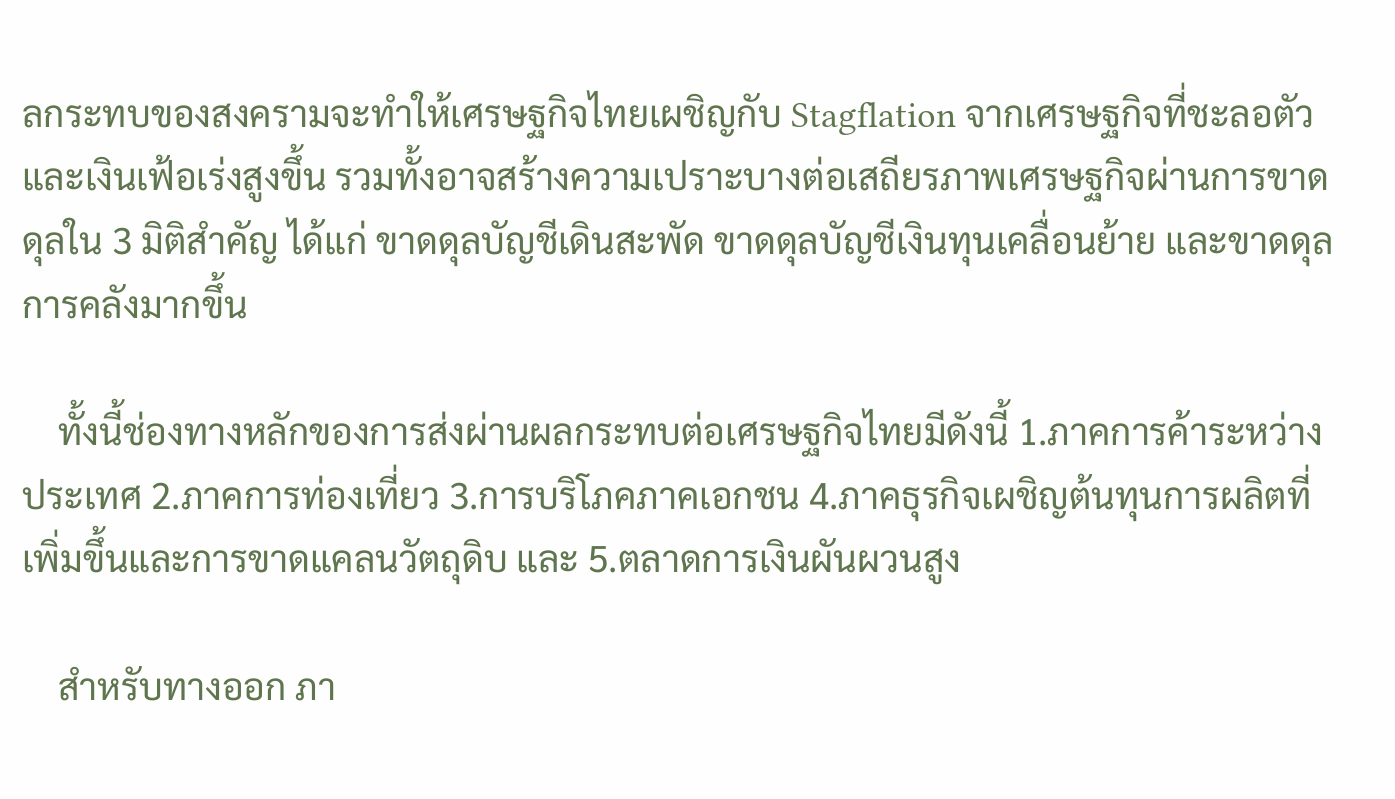ลกระทบของสงครามจะทำให้เศรษฐกิจไทยเผชิญกับ Stagflation จากเศรษฐกิจที่ชะลอตัวและเงินเฟ้อเร่งสูงขึ้น รวมทั้งอาจสร้างความเปราะบางต่อเสถียรภาพเศรษฐกิจผ่านการขาดดุลใน 3 มิติสำคัญ ได้แก่ ขาดดุลบัญชีเดินสะพัด ขาดดุลบัญชีเงินทุนเคลื่อนย้าย และขาดดุลการคลังมากขึ้น

    ทั้งนี้ช่องทางหลักของการส่งผ่านผลกระทบต่อเศรษฐกิจไทยมีดังนี้ 1.ภาคการค้าระหว่างประเทศ 2.ภาคการท่องเที่ยว 3.การบริโภคภาคเอกชน 4.ภาคธุรกิจเผชิญต้นทุนการผลิตที่เพิ่มขึ้นและการขาดแคลนวัตถุดิบ และ 5.ตลาดการเงินผันผวนสูง

    สำหรับทางออก ภา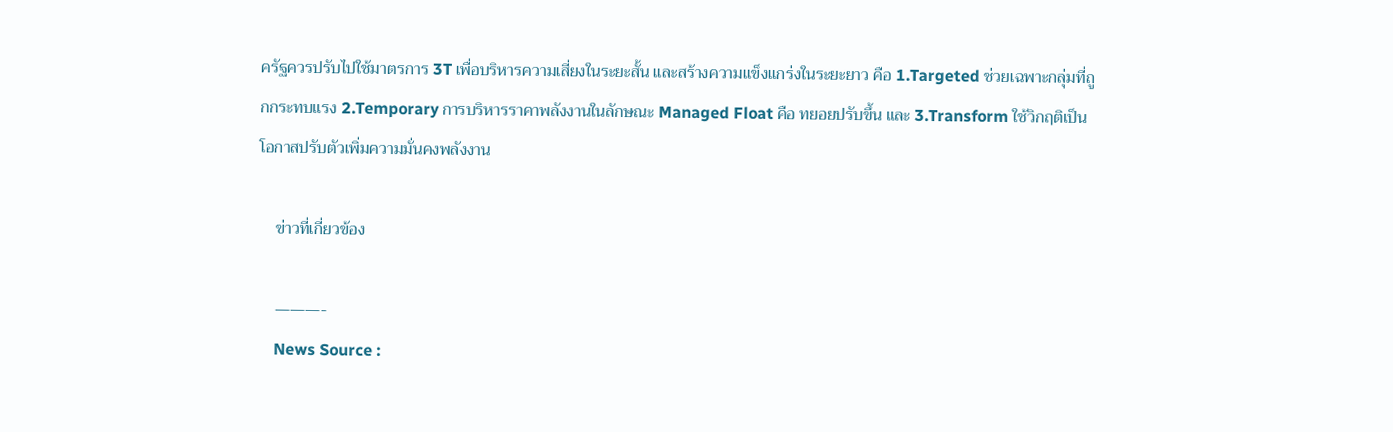ครัฐควรปรับไปใช้มาตรการ 3T เพื่อบริหารความเสี่ยงในระยะสั้น และสร้างความแข็งแกร่งในระยะยาว คือ 1.Targeted ช่วยเฉพาะกลุ่มที่ถูกกระทบแรง 2.Temporary การบริหารราคาพลังงานในลักษณะ Managed Float คือ ทยอยปรับขึ้น และ 3.Transform ใช้วิกฤติเป็นโอกาสปรับตัวเพิ่มความมั่นคงพลังงาน

    ข่าวที่เกี่ยวข้อง

    ———-
    News Source :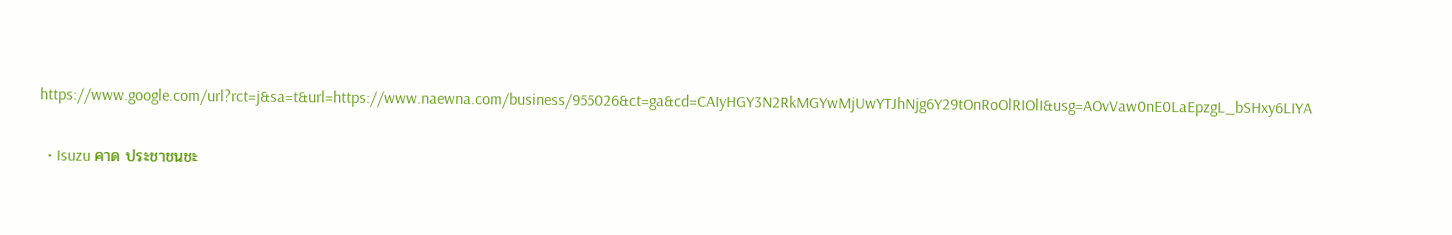https://www.google.com/url?rct=j&sa=t&url=https://www.naewna.com/business/955026&ct=ga&cd=CAIyHGY3N2RkMGYwMjUwYTJhNjg6Y29tOnRoOlRIOlI&usg=AOvVaw0nE0LaEpzgL_bSHxy6LIYA

  • Isuzu คาด ประชาชนชะ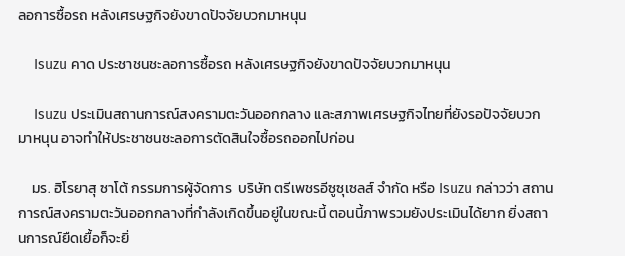ลอการซื้อรถ หลังเศรษฐกิจยังขาดปัจจัยบวกมาหนุน

    Isuzu คาด ประชาชนชะลอการซื้อรถ หลังเศรษฐกิจยังขาดปัจจัยบวกมาหนุน

    Isuzu ประเมินสถานการณ์สงครามตะวันออกกลาง และสภาพเศรษฐกิจไทยที่ยังรอปัจจัยบวกมาหนุน อาจทำให้ประชาชนชะลอการตัดสินใจซื้อรถออกไปก่อน

    มร. ฮิโรยาสุ ซาโต้ กรรมการผู้จัดการ  บริษัท ตรีเพชรอีซูซุเซลส์ จำกัด หรือ Isuzu กล่าวว่า สถานการณ์สงครามตะวันออกกลางที่กำลังเกิดขึ้นอยู่ในขณะนี้ ตอนนี้ภาพรวมยังประเมินได้ยาก ยิ่งสถานการณ์ยืดเยื้อก็จะยิ่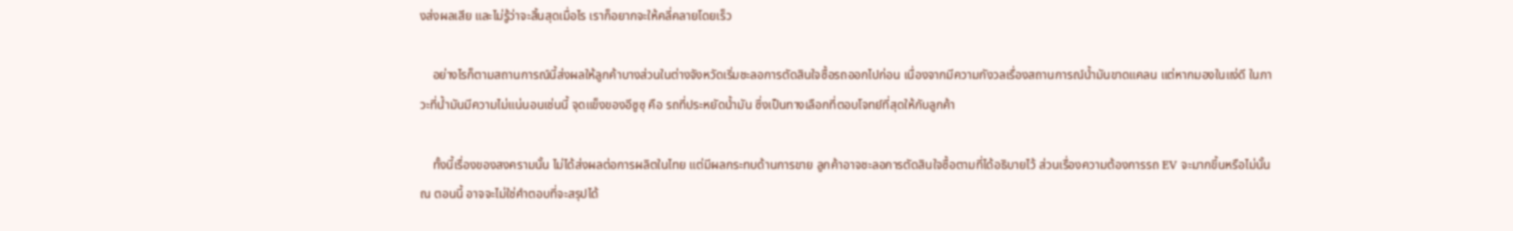งส่งผลเสีย และไม่รู้ว่าจะสิ้นสุดเมื่อไร เราก็อยากจะให้คลี่คลายโดยเร็ว

    อย่างไรก็ตามสถานการณ์นี้ส่งผลให้ลูกค้าบางส่วนในต่างจังหวัดเริ่มชะลอการตัดสินใจซื้อรถออกไปก่อน เนื่องจากมีความกังวลเรื่องสถานการณ์น้ำมันขาดแคลน แต่หากมองในแง่ดี ในภาวะที่น้ำมันมีความไม่แน่นอนเช่นนี้ จุดแข็งของอีซูซุ คือ รถที่ประหยัดน้ำมัน ซึ่งเป็นทางเลือกที่ตอบโจทย์ที่สุดให้กับลูกค้า

    ทั้งนี้เรื่องของสงครามนั้น ไม่ได้ส่งผลต่อการผลิตในไทย แต่มีผลกระทบด้านการขาย ลูกค้าอาจชะลอการตัดสินใจซื้อตามที่ได้อธิบายไว้ ส่วนเรื่องความต้องการรถ EV จะมากขึ้นหรือไม่นั้น ณ ตอนนี้ อาจจะไม่ใช่คำตอบที่จะสรุปได้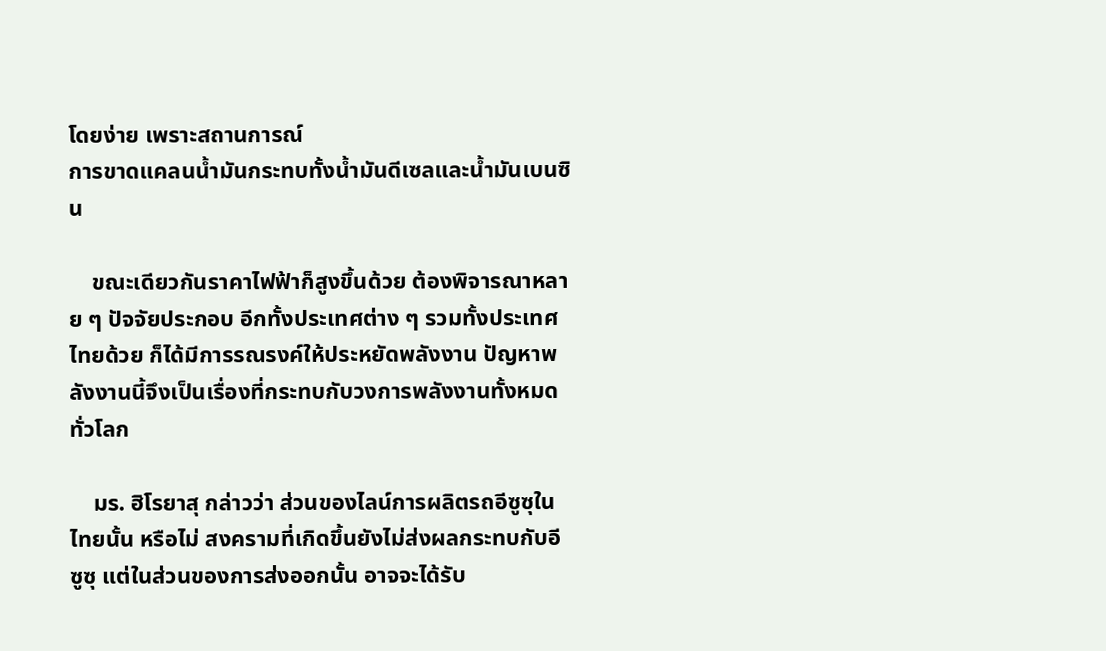โดยง่าย เพราะสถานการณ์
การขาดแคลนน้ำมันกระทบทั้งน้ำมันดีเซลและน้ำมันเบนซิน

    ขณะเดียวกันราคาไฟฟ้าก็สูงขึ้นด้วย ต้องพิจารณาหลาย ๆ ปัจจัยประกอบ อีกทั้งประเทศต่าง ๆ รวมทั้งประเทศไทยด้วย ก็ได้มีการรณรงค์ให้ประหยัดพลังงาน ปัญหาพลังงานนี้จึงเป็นเรื่องที่กระทบกับวงการพลังงานทั้งหมดทั่วโลก

    มร. ฮิโรยาสุ กล่าวว่า ส่วนของไลน์การผลิตรถอีซูซุในไทยนั้น หรือไม่ สงครามที่เกิดขึ้นยังไม่ส่งผลกระทบกับอีซูซุ แต่ในส่วนของการส่งออกนั้น อาจจะได้รับ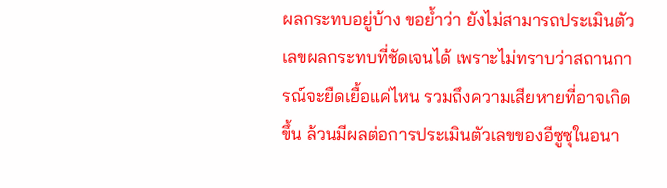ผลกระทบอยู่บ้าง ขอย้ำว่า ยังไม่สามารถประเมินตัวเลขผลกระทบที่ชัดเจนได้ เพราะไม่ทราบว่าสถานการณ์จะยืดเยื้อแค่ไหน รวมถึงความเสียหายที่อาจเกิดขึ้น ล้วนมีผลต่อการประเมินตัวเลขของอีซูซุในอนา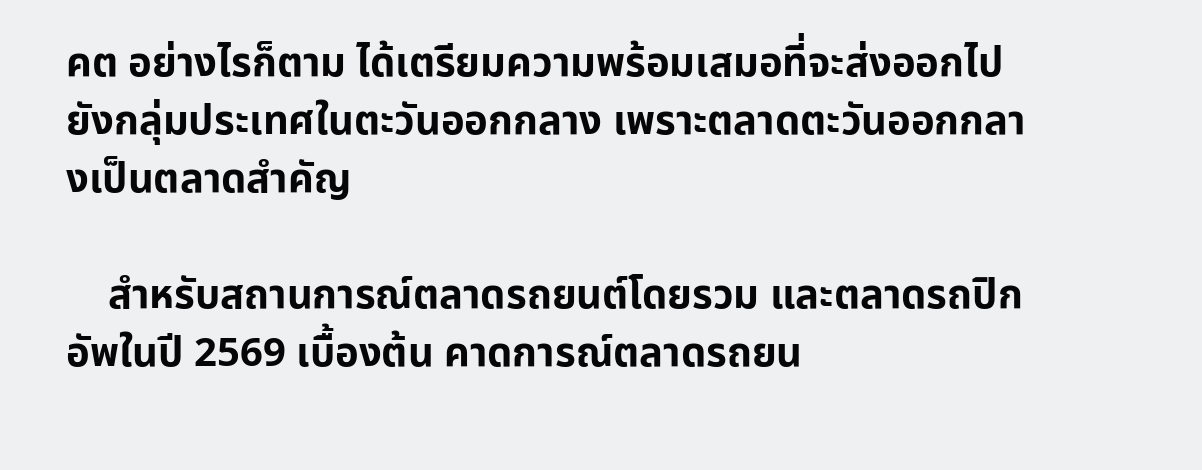คต อย่างไรก็ตาม ได้เตรียมความพร้อมเสมอที่จะส่งออกไปยังกลุ่มประเทศในตะวันออกกลาง เพราะตลาดตะวันออกกลางเป็นตลาดสำคัญ

    สำหรับสถานการณ์ตลาดรถยนต์โดยรวม และตลาดรถปิกอัพในปี 2569 เบื้องต้น คาดการณ์ตลาดรถยน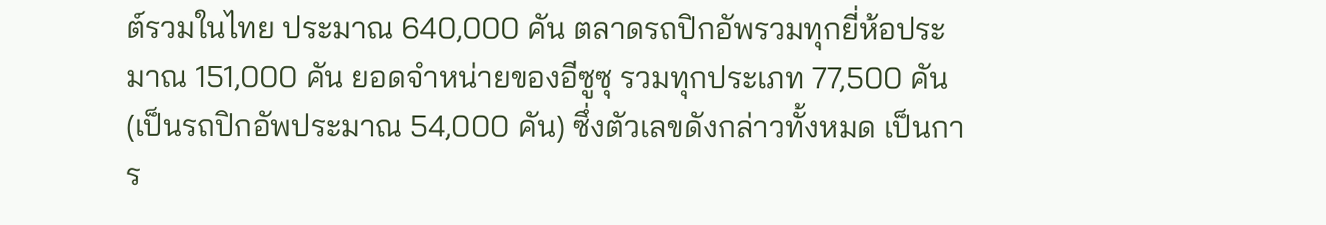ต์รวมในไทย ประมาณ 640,000 คัน ตลาดรถปิกอัพรวมทุกยี่ห้อประมาณ 151,000 คัน ยอดจำหน่ายของอีซูซุ รวมทุกประเภท 77,500 คัน (เป็นรถปิกอัพประมาณ 54,000 คัน) ซึ่งตัวเลขดังกล่าวทั้งหมด เป็นการ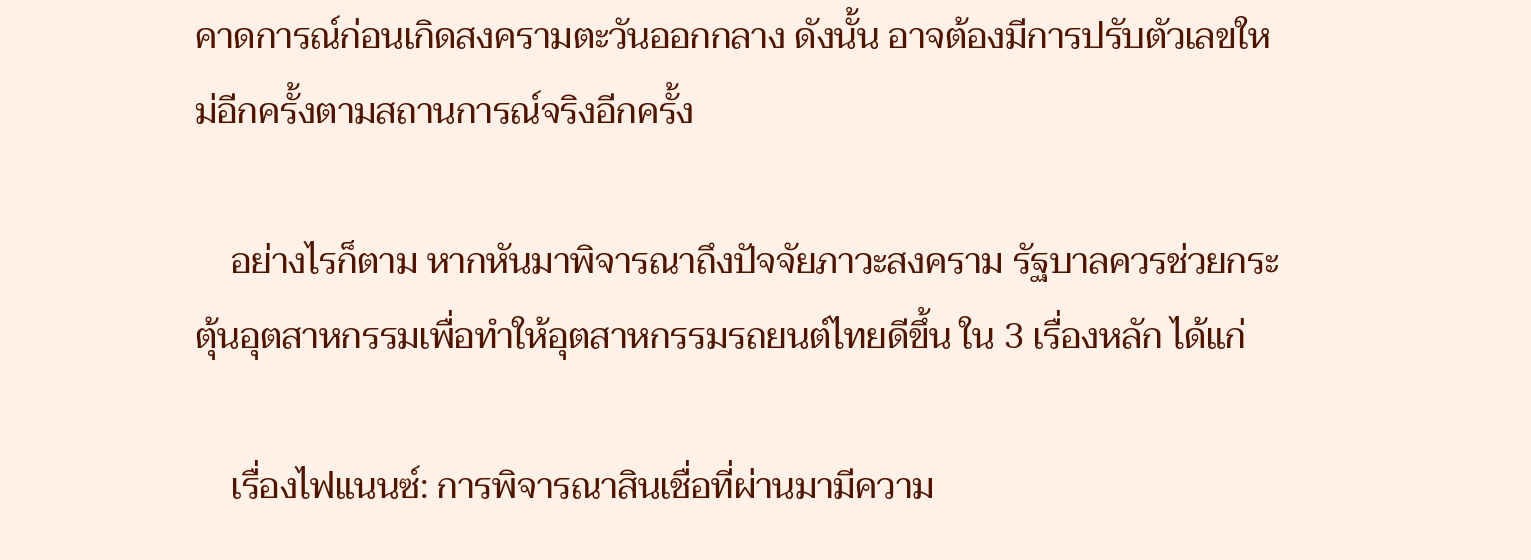คาดการณ์ก่อนเกิดสงครามตะวันออกกลาง ดังนั้น อาจต้องมีการปรับตัวเลขใหม่อีกครั้งตามสถานการณ์จริงอีกครั้ง

    อย่างไรก็ตาม หากหันมาพิจารณาถึงปัจจัยภาวะสงคราม รัฐบาลควรช่วยกระตุ้นอุตสาหกรรมเพื่อทำให้อุตสาหกรรมรถยนต์ไทยดีขึ้น ใน 3 เรื่องหลัก ได้แก่

    เรื่องไฟแนนซ์: การพิจารณาสินเชื่อที่ผ่านมามีความ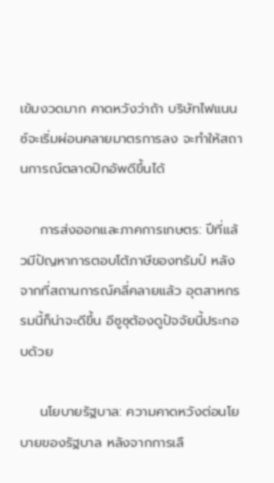เข้มงวดมาก คาดหวังว่าถ้า บริษัทไฟแนนซ์จะเริ่มผ่อนคลายมาตรการลง จะทำให้สถานการณ์ตลาดปิกอัพดีขึ้นได้

    การส่งออกและภาคการเกษตร: ปีที่แล้วมีปัญหาการตอบโต้ภาษีของทรัมป์ หลังจากที่สถานการณ์คลี่คลายแล้ว อุตสาหกรรมนี้ก็น่าจะดีขึ้น อีซูซุต้องดูปัจจัยนี้ประกอบด้วย

    นโยบายรัฐบาล: ความคาดหวังต่อนโยบายของรัฐบาล หลังจากการเลื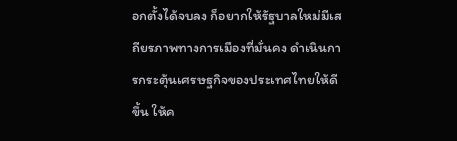อกตั้งได้จบลง ก็อยากให้รัฐบาลใหม่มีเสถียรภาพทางการเมืองที่มั่นคง ดำเนินการกระตุ้นเศรษฐกิจของประเทศไทยให้ดีขึ้น ให้ค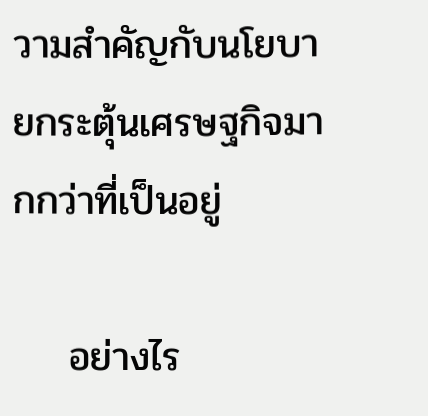วามสำคัญกับนโยบายกระตุ้นเศรษฐกิจมากกว่าที่เป็นอยู่

    อย่างไร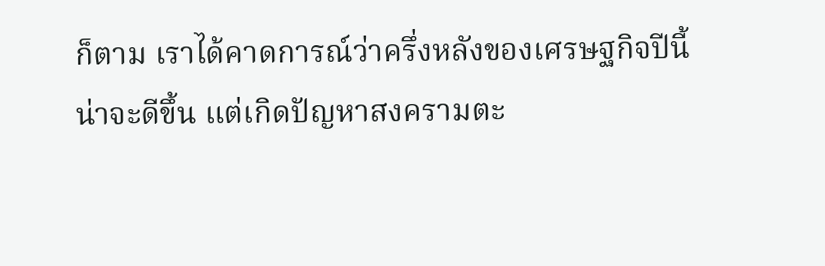ก็ตาม เราได้คาดการณ์ว่าครึ่งหลังของเศรษฐกิจปีนี้น่าจะดีขึ้น แต่เกิดปัญหาสงครามตะ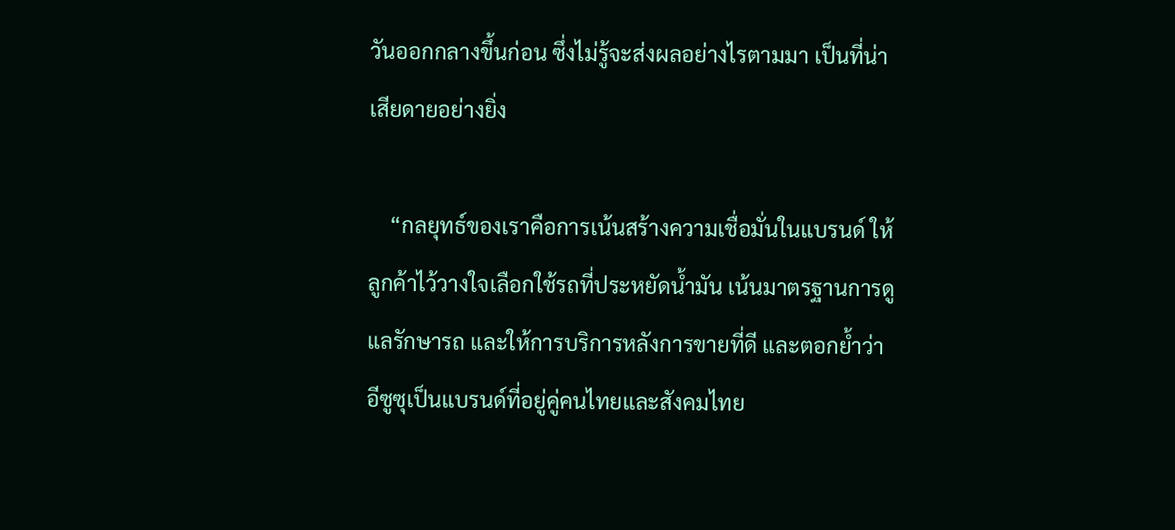วันออกกลางขึ้นก่อน ซึ่งไม่รู้จะส่งผลอย่างไรตามมา เป็นที่น่าเสียดายอย่างยิ่ง

    “กลยุทธ์ของเราคือการเน้นสร้างความเชื่อมั่นในแบรนด์ ให้ลูกค้าไว้วางใจเลือกใช้รถที่ประหยัดน้ำมัน เน้นมาตรฐานการดูแลรักษารถ และให้การบริการหลังการขายที่ดี และตอกย้ำว่าอีซูซุเป็นแบรนด์ที่อยู่คู่คนไทยและสังคมไทย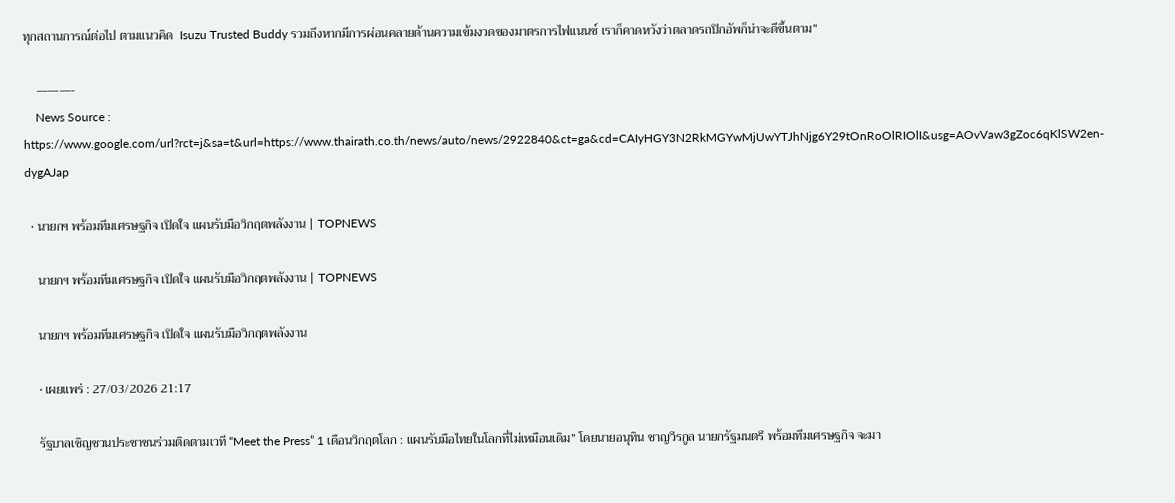ทุกสถานการณ์ต่อไป ตามแนวคิด  Isuzu Trusted Buddy รวมถึงหากมีการผ่อนคลายด้านความเข้มงวดของมาตรการไฟแนนซ์ เราก็คาดหวังว่าตลาดรถปิกอัพก็น่าจะดีขึ้นตาม”

    ———-
    News Source : https://www.google.com/url?rct=j&sa=t&url=https://www.thairath.co.th/news/auto/news/2922840&ct=ga&cd=CAIyHGY3N2RkMGYwMjUwYTJhNjg6Y29tOnRoOlRIOlI&usg=AOvVaw3gZoc6qKlSW2en-dygAJap

  • นายกฯ พร้อมทีมเศรษฐกิจ เปิดใจ แผนรับมือวิกฤตพลังงาน | TOPNEWS

    นายกฯ พร้อมทีมเศรษฐกิจ เปิดใจ แผนรับมือวิกฤตพลังงาน | TOPNEWS

    นายกฯ พร้อมทีมเศรษฐกิจ เปิดใจ แผนรับมือวิกฤตพลังงาน

    • เผยแพร่ : 27/03/2026 21:17

    รัฐบาลเชิญชวนประชาชนร่วมติดตามเวที “Meet the Press” 1 เดือนวิกฤตโลก : แผนรับมือไทยในโลกที่ไม่เหมือนเดิม” โดยนายอนุทิน ชาญวีรกูล นายกรัฐมนตรี พร้อมทีมเศรษฐกิจ จะมา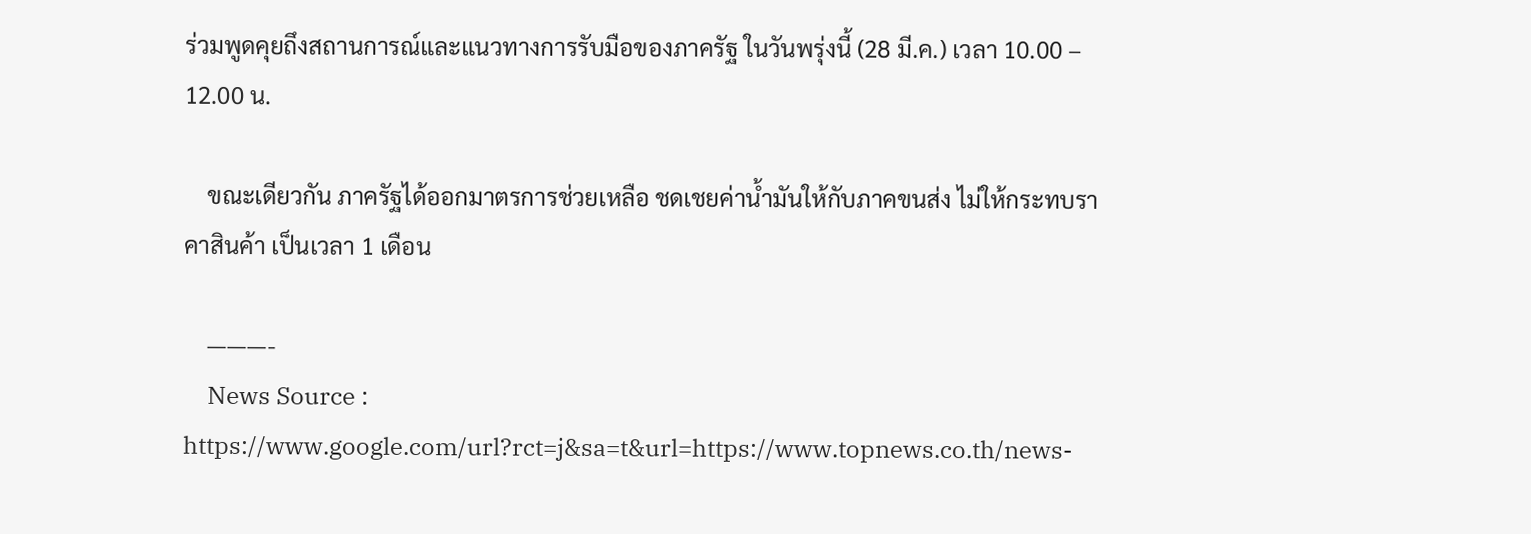ร่วมพูดคุยถึงสถานการณ์และแนวทางการรับมือของภาครัฐ ในวันพรุ่งนี้ (28 มี.ค.) เวลา 10.00 – 12.00 น.

    ขณะเดียวกัน ภาครัฐได้ออกมาตรการช่วยเหลือ ชดเชยค่าน้ำมันให้กับภาคขนส่ง ไม่ให้กระทบราคาสินค้า เป็นเวลา 1 เดือน

    ———-
    News Source : https://www.google.com/url?rct=j&sa=t&url=https://www.topnews.co.th/news-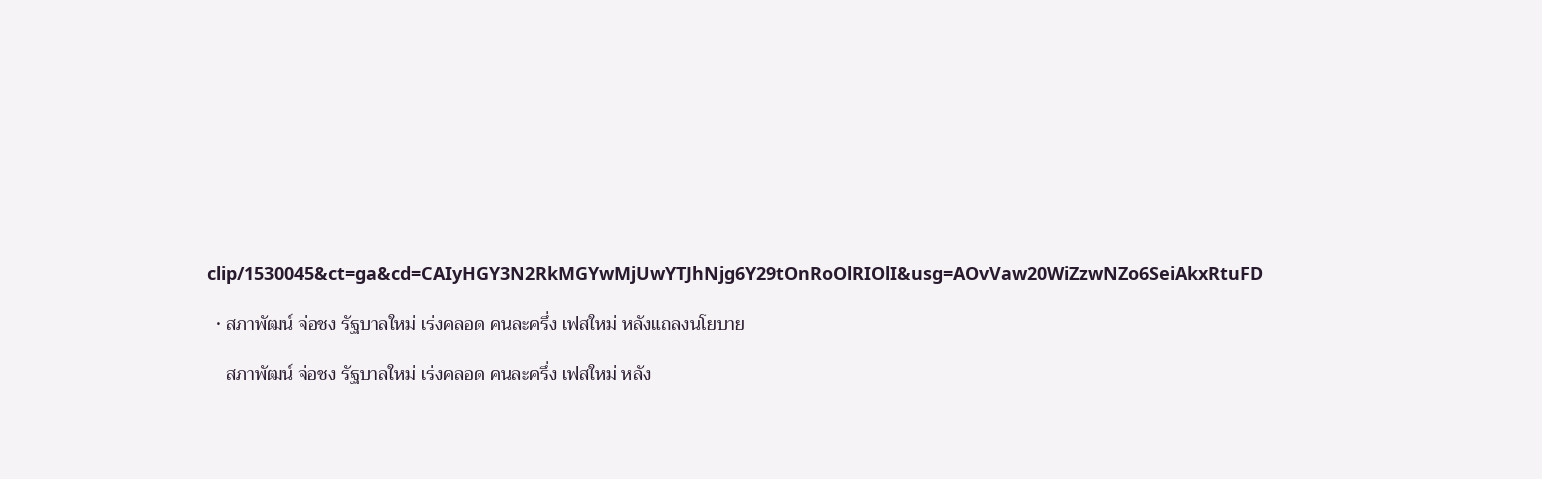clip/1530045&ct=ga&cd=CAIyHGY3N2RkMGYwMjUwYTJhNjg6Y29tOnRoOlRIOlI&usg=AOvVaw20WiZzwNZo6SeiAkxRtuFD

  • สภาพัฒน์ จ่อชง รัฐบาลใหม่ เร่งคลอด คนละครึ่ง เฟสใหม่ หลังแถลงนโยบาย

    สภาพัฒน์ จ่อชง รัฐบาลใหม่ เร่งคลอด คนละครึ่ง เฟสใหม่ หลัง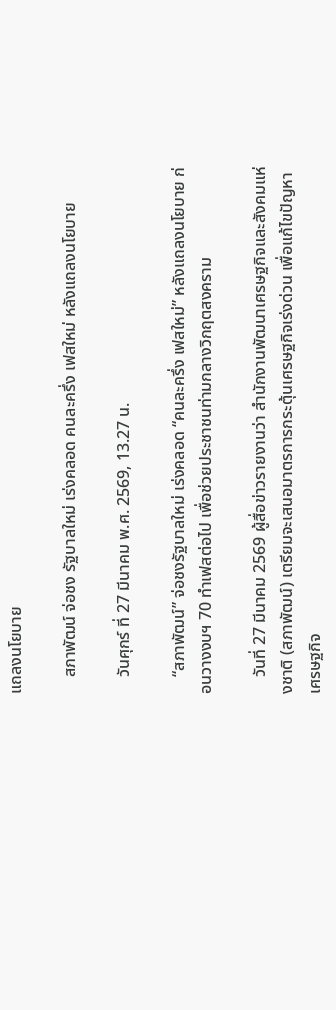แถลงนโยบาย

    สภาพัฒน์ จ่อชง รัฐบาลใหม่ เร่งคลอด คนละครึ่ง เฟสใหม่ หลังแถลงนโยบาย

    วันศุกร์ ที่ 27 มีนาคม พ.ศ. 2569, 13.27 น.

    “สภาพัฒน์” จ่อชงรัฐบาลใหม่ เร่งคลอด “คนละครึ่ง เฟสใหม่” หลังแถลงนโยบาย ก่อนวางงบฯ 70 ทำเฟสต่อไป เพื่อช่วยประชาชนท่ามกลางวิกฤตสงคราม

    วันที่ 27 มีนาคม 2569 ผู้สื่อข่าวรายงานว่า สำนักงานพัฒนาเศรษฐกิจและสังคมแห่งชาติ (สภาพัฒน์) เตรียมจะเสนอมาตรการกระตุ้นเศรษฐกิจเร่งด่วน เพื่อแก้ไขปัญหาเศรษฐกิจ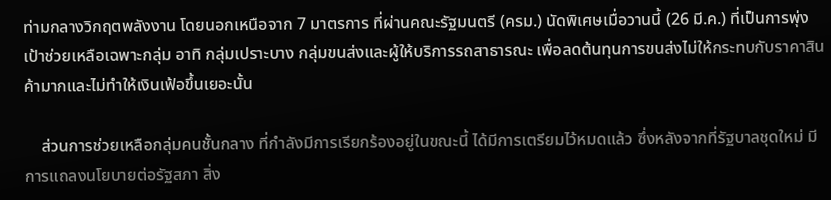ท่ามกลางวิกฤตพลังงาน โดยนอกเหนือจาก 7 มาตรการ ที่ผ่านคณะรัฐมนตรี (ครม.) นัดพิเศษเมื่อวานนี้ (26 มี.ค.) ที่เป็นการพุ่งเป้าช่วยเหลือเฉพาะกลุ่ม อาทิ กลุ่มเปราะบาง กลุ่มขนส่งและผู้ให้บริการรถสาธารณะ เพื่อลดต้นทุนการขนส่งไม่ให้กระทบกับราคาสินค้ามากและไม่ทำให้เงินเฟ้อขึ้นเยอะนั้น

    ส่วนการช่วยเหลือกลุ่มคนชั้นกลาง ที่กำลังมีการเรียกร้องอยู่ในขณะนี้ ได้มีการเตรียมไว้หมดแล้ว ซึ่งหลังจากที่รัฐบาลชุดใหม่ มีการแถลงนโยบายต่อรัฐสภา สิ่ง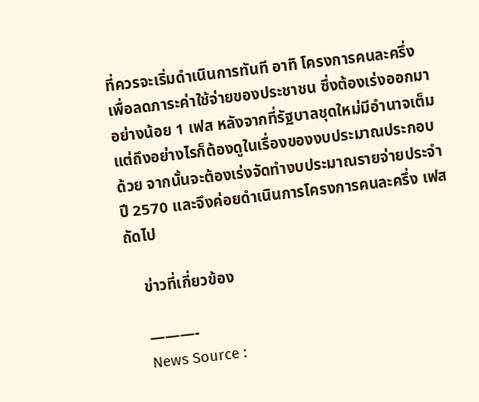ที่ควรจะเริ่มดำเนินการทันที อาทิ โครงการคนละครึ่ง เพื่อลดภาระค่าใช้จ่ายของประชาชน ซึ่งต้องเร่งออกมาอย่างน้อย 1 เฟส หลังจากที่รัฐบาลชุดใหม่มีอำนาจเต็ม แต่ถึงอย่างไรก็ต้องดูในเรื่องของงบประมาณประกอบด้วย จากนั้นจะต้องเร่งจัดทำงบประมาณรายจ่ายประจำปี 2570 และจึงค่อยดำเนินการโครงการคนละครึ่ง เฟสถัดไป

    ข่าวที่เกี่ยวข้อง

    ———-
    News Source :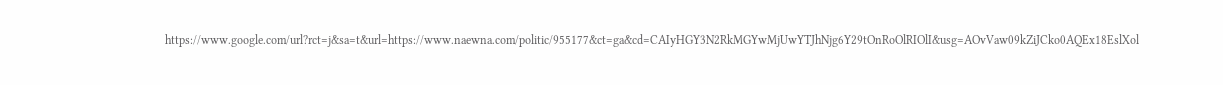https://www.google.com/url?rct=j&sa=t&url=https://www.naewna.com/politic/955177&ct=ga&cd=CAIyHGY3N2RkMGYwMjUwYTJhNjg6Y29tOnRoOlRIOlI&usg=AOvVaw09kZiJCko0AQEx18EslXol